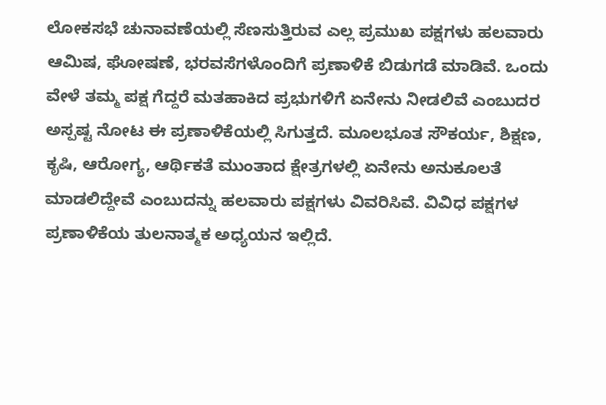ಲೋಕಸಭೆ ಚುನಾವಣೆಯಲ್ಲಿ ಸೆಣಸುತ್ತಿರುವ ಎಲ್ಲ ಪ್ರಮುಖ ಪಕ್ಷಗಳು ಹಲವಾರು ಆಮಿಷ, ಘೋಷಣೆ, ಭರವಸೆಗಳೊಂದಿಗೆ ಪ್ರಣಾಳಿಕೆ ಬಿಡುಗಡೆ ಮಾಡಿವೆ. ಒಂದು ವೇಳೆ ತಮ್ಮ ಪಕ್ಷ ಗೆದ್ದರೆ ಮತಹಾಕಿದ ಪ್ರಭುಗಳಿಗೆ ಏನೇನು ನೀಡಲಿವೆ ಎಂಬುದರ ಅಸ್ಪಷ್ಟ ನೋಟ ಈ ಪ್ರಣಾಳಿಕೆಯಲ್ಲಿ ಸಿಗುತ್ತದೆ. ಮೂಲಭೂತ ಸೌಕರ್ಯ, ಶಿಕ್ಷಣ, ಕೃಷಿ, ಆರೋಗ್ಯ, ಆರ್ಥಿಕತೆ ಮುಂತಾದ ಕ್ಷೇತ್ರಗಳಲ್ಲಿ ಏನೇನು ಅನುಕೂಲತೆ ಮಾಡಲಿದ್ದೇವೆ ಎಂಬುದನ್ನು ಹಲವಾರು ಪಕ್ಷಗಳು ವಿವರಿಸಿವೆ. ವಿವಿಧ ಪಕ್ಷಗಳ ಪ್ರಣಾಳಿಕೆಯ ತುಲನಾತ್ಮಕ ಅಧ್ಯಯನ ಇಲ್ಲಿದೆ.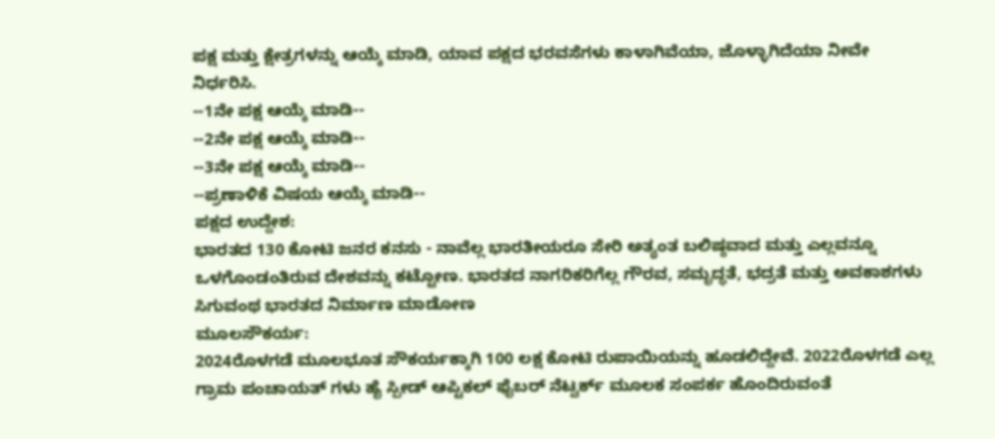ಪಕ್ಷ ಮತ್ತು ಕ್ಷೇತ್ರಗಳನ್ನು ಆಯ್ಕೆ ಮಾಡಿ, ಯಾವ ಪಕ್ಷದ ಭರವಸೆಗಳು ಕಾಳಾಗಿವೆಯಾ, ಜೊಳ್ಳಾಗಿದೆಯಾ ನೀವೇ ನಿರ್ಧರಿಸಿ.
--1ನೇ ಪಕ್ಷ ಆಯ್ಕೆ ಮಾಡಿ--
--2ನೇ ಪಕ್ಷ ಆಯ್ಕೆ ಮಾಡಿ--
--3ನೇ ಪಕ್ಷ ಆಯ್ಕೆ ಮಾಡಿ--
--ಪ್ರಣಾಳಿಕೆ ವಿಷಯ ಆಯ್ಕೆ ಮಾಡಿ--
ಪಕ್ಷದ ಉದ್ದೇಶ:
ಭಾರತದ 130 ಕೋಟಿ ಜನರ ಕನಸು - ನಾವೆಲ್ಲ ಭಾರತೀಯರೂ ಸೇರಿ ಅತ್ಯಂತ ಬಲಿಷ್ಠವಾದ ಮತ್ತು ಎಲ್ಲವನ್ನೂ ಒಳಗೊಂಡಂತಿರುವ ದೇಶವನ್ನು ಕಟ್ಟೋಣ. ಭಾರತದ ನಾಗರಿಕರಿಗೆಲ್ಲ ಗೌರವ, ಸಮೃದ್ಧತೆ, ಭದ್ರತೆ ಮತ್ತು ಅವಕಾಶಗಳು ಸಿಗುವಂಥ ಭಾರತದ ನಿರ್ಮಾಣ ಮಾಡೋಣ
ಮೂಲಸೌಕರ್ಯ:
2024ರೊಳಗಡೆ ಮೂಲಭೂತ ಸೌಕರ್ಯಕ್ಕಾಗಿ 100 ಲಕ್ಷ ಕೋಟಿ ರುಪಾಯಿಯನ್ನು ಹೂಡಲಿದ್ದೇವೆ. 2022ರೊಳಗಡೆ ಎಲ್ಲ ಗ್ರಾಮ ಪಂಚಾಯತ್ ಗಳು ಹೈ ಸ್ಪೀಡ್ ಆಪ್ಟಿಕಲ್ ಫೈಬರ್ ನೆಟ್ವರ್ಕ್ ಮೂಲಕ ಸಂಪರ್ಕ ಹೊಂದಿರುವಂತೆ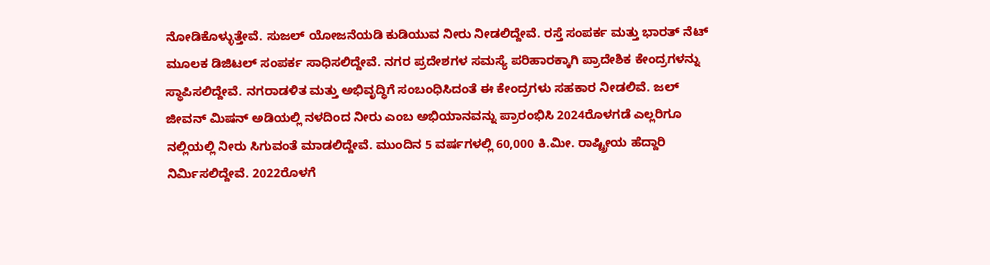ನೋಡಿಕೊಳ್ಳುತ್ತೇವೆ. ಸುಜಲ್ ಯೋಜನೆಯಡಿ ಕುಡಿಯುವ ನೀರು ನೀಡಲಿದ್ದೇವೆ. ರಸ್ತೆ ಸಂಪರ್ಕ ಮತ್ತು ಭಾರತ್ ನೆಟ್ ಮೂಲಕ ಡಿಜಿಟಲ್ ಸಂಪರ್ಕ ಸಾಧಿಸಲಿದ್ದೇವೆ. ನಗರ ಪ್ರದೇಶಗಳ ಸಮಸ್ಯೆ ಪರಿಹಾರಕ್ಕಾಗಿ ಪ್ರಾದೇಶಿಕ ಕೇಂದ್ರಗಳನ್ನು ಸ್ಥಾಪಿಸಲಿದ್ದೇವೆ. ನಗರಾಡಳಿತ ಮತ್ತು ಅಭಿವೃದ್ಧಿಗೆ ಸಂಬಂಧಿಸಿದಂತೆ ಈ ಕೇಂದ್ರಗಳು ಸಹಕಾರ ನೀಡಲಿವೆ. ಜಲ್ ಜೀವನ್ ಮಿಷನ್ ಅಡಿಯಲ್ಲಿ ನಳದಿಂದ ನೀರು ಎಂಬ ಅಭಿಯಾನವನ್ನು ಪ್ರಾರಂಭಿಸಿ 2024ರೊಳಗಡೆ ಎಲ್ಲರಿಗೂ ನಲ್ಲಿಯಲ್ಲಿ ನೀರು ಸಿಗುವಂತೆ ಮಾಡಲಿದ್ದೇವೆ. ಮುಂದಿನ 5 ವರ್ಷಗಳಲ್ಲಿ 60,000 ಕಿ.ಮೀ. ರಾಷ್ಟ್ರೀಯ ಹೆದ್ದಾರಿ ನಿರ್ಮಿಸಲಿದ್ದೇವೆ. 2022ರೊಳಗೆ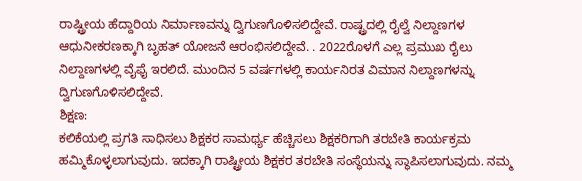ರಾಷ್ಟ್ರೀಯ ಹೆದ್ದಾರಿಯ ನಿರ್ಮಾಣವನ್ನು ದ್ವಿಗುಣಗೊಳಿಸಲಿದ್ದೇವೆ. ರಾಷ್ಟ್ರದಲ್ಲಿ ರೈಲ್ವೆ ನಿಲ್ದಾಣಗಳ ಆಧುನೀಕರಣಕ್ಕಾಗಿ ಬೃಹತ್ ಯೋಜನೆ ಆರಂಭಿಸಲಿದ್ದೇವೆ. . 2022ರೊಳಗೆ ಎಲ್ಲ ಪ್ರಮುಖ ರೈಲು ನಿಲ್ದಾಣಗಳಲ್ಲಿ ವೈಫೈ ಇರಲಿದೆ. ಮುಂದಿನ 5 ವರ್ಷಗಳಲ್ಲಿ ಕಾರ್ಯನಿರತ ವಿಮಾನ ನಿಲ್ದಾಣಗಳನ್ನು ದ್ವಿಗುಣಗೊಳಿಸಲಿದ್ದೇವೆ.
ಶಿಕ್ಷಣ:
ಕಲಿಕೆಯಲ್ಲಿ ಪ್ರಗತಿ ಸಾಧಿಸಲು ಶಿಕ್ಷಕರ ಸಾಮರ್ಥ್ಯ ಹೆಚ್ಚಿಸಲು ಶಿಕ್ಷಕರಿಗಾಗಿ ತರಬೇತಿ ಕಾರ್ಯಕ್ರಮ ಹಮ್ಮಿಕೊಳ್ಳಲಾಗುವುದು. ಇದಕ್ಕಾಗಿ ರಾಷ್ಟ್ರೀಯ ಶಿಕ್ಷಕರ ತರಬೇತಿ ಸಂಸ್ಥೆಯನ್ನು ಸ್ಥಾಪಿಸಲಾಗುವುದು. ನಮ್ಮ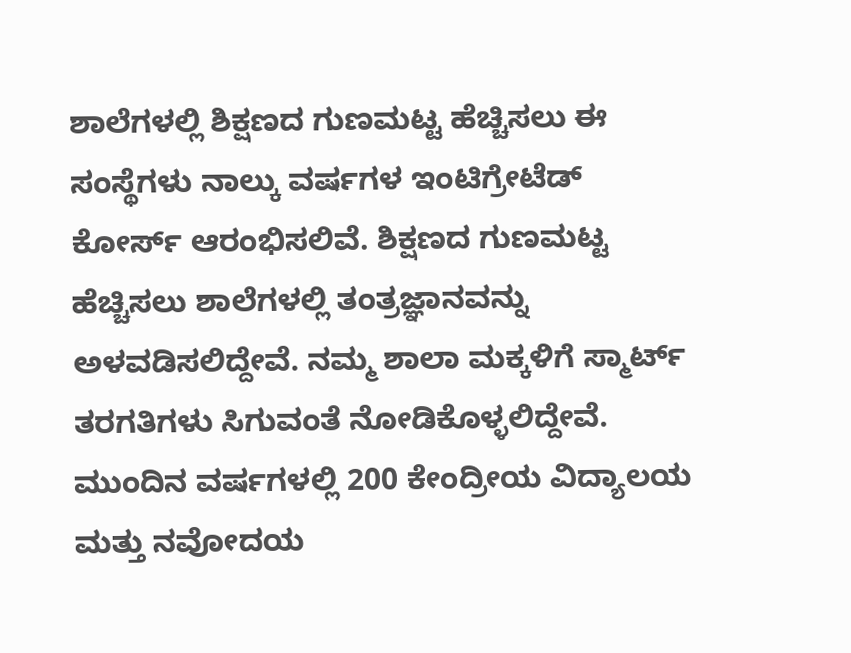ಶಾಲೆಗಳಲ್ಲಿ ಶಿಕ್ಷಣದ ಗುಣಮಟ್ಟ ಹೆಚ್ಚಿಸಲು ಈ ಸಂಸ್ಥೆಗಳು ನಾಲ್ಕು ವರ್ಷಗಳ ಇಂಟಿಗ್ರೇಟೆಡ್ ಕೋರ್ಸ್ ಆರಂಭಿಸಲಿವೆ. ಶಿಕ್ಷಣದ ಗುಣಮಟ್ಟ ಹೆಚ್ಚಿಸಲು ಶಾಲೆಗಳಲ್ಲಿ ತಂತ್ರಜ್ಞಾನವನ್ನು ಅಳವಡಿಸಲಿದ್ದೇವೆ. ನಮ್ಮ ಶಾಲಾ ಮಕ್ಕಳಿಗೆ ಸ್ಮಾರ್ಟ್ ತರಗತಿಗಳು ಸಿಗುವಂತೆ ನೋಡಿಕೊಳ್ಳಲಿದ್ದೇವೆ. ಮುಂದಿನ ವರ್ಷಗಳಲ್ಲಿ 200 ಕೇಂದ್ರೀಯ ವಿದ್ಯಾಲಯ ಮತ್ತು ನವೋದಯ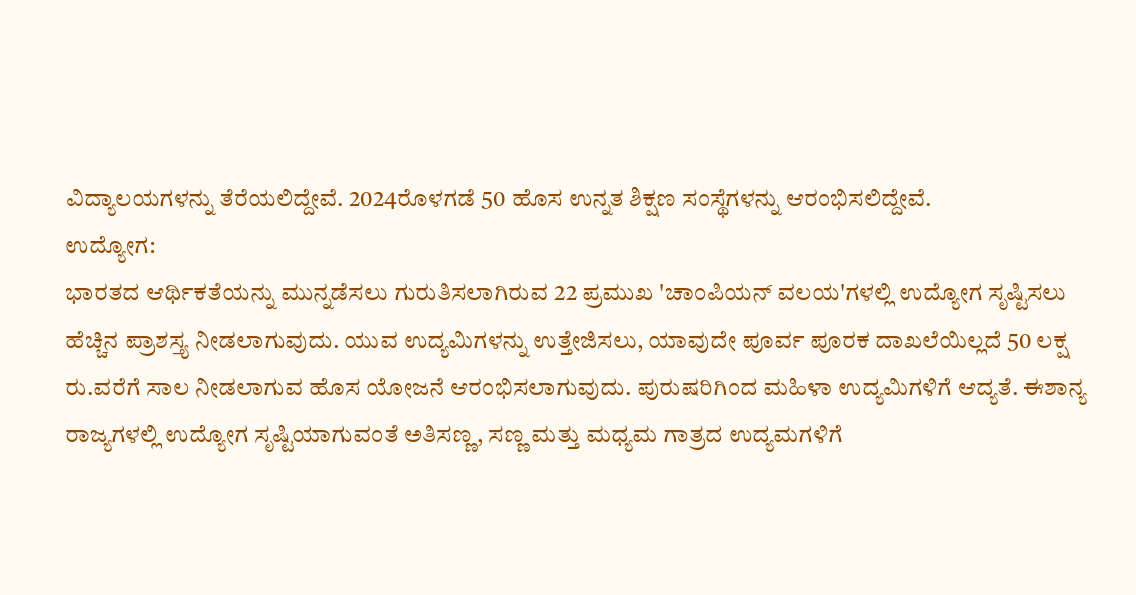ವಿದ್ಯಾಲಯಗಳನ್ನು ತೆರೆಯಲಿದ್ದೇವೆ. 2024ರೊಳಗಡೆ 50 ಹೊಸ ಉನ್ನತ ಶಿಕ್ಷಣ ಸಂಸ್ಥೆಗಳನ್ನು ಆರಂಭಿಸಲಿದ್ದೇವೆ.
ಉದ್ಯೋಗ:
ಭಾರತದ ಆರ್ಥಿಕತೆಯನ್ನು ಮುನ್ನಡೆಸಲು ಗುರುತಿಸಲಾಗಿರುವ 22 ಪ್ರಮುಖ 'ಚಾಂಪಿಯನ್ ವಲಯ'ಗಳಲ್ಲಿ ಉದ್ಯೋಗ ಸೃಷ್ಟಿಸಲು ಹೆಚ್ಚಿನ ಪ್ರಾಶಸ್ತ್ಯ ನೀಡಲಾಗುವುದು. ಯುವ ಉದ್ಯಮಿಗಳನ್ನು ಉತ್ತೇಜಿಸಲು, ಯಾವುದೇ ಪೂರ್ವ ಪೂರಕ ದಾಖಲೆಯಿಲ್ಲದೆ 50 ಲಕ್ಷ ರು.ವರೆಗೆ ಸಾಲ ನೀಡಲಾಗುವ ಹೊಸ ಯೋಜನೆ ಆರಂಭಿಸಲಾಗುವುದು. ಪುರುಷರಿಗಿಂದ ಮಹಿಳಾ ಉದ್ಯಮಿಗಳಿಗೆ ಆದ್ಯತೆ. ಈಶಾನ್ಯ ರಾಜ್ಯಗಳಲ್ಲಿ ಉದ್ಯೋಗ ಸೃಷ್ಟಿಯಾಗುವಂತೆ ಅತಿಸಣ್ಣ, ಸಣ್ಣ ಮತ್ತು ಮಧ್ಯಮ ಗಾತ್ರದ ಉದ್ಯಮಗಳಿಗೆ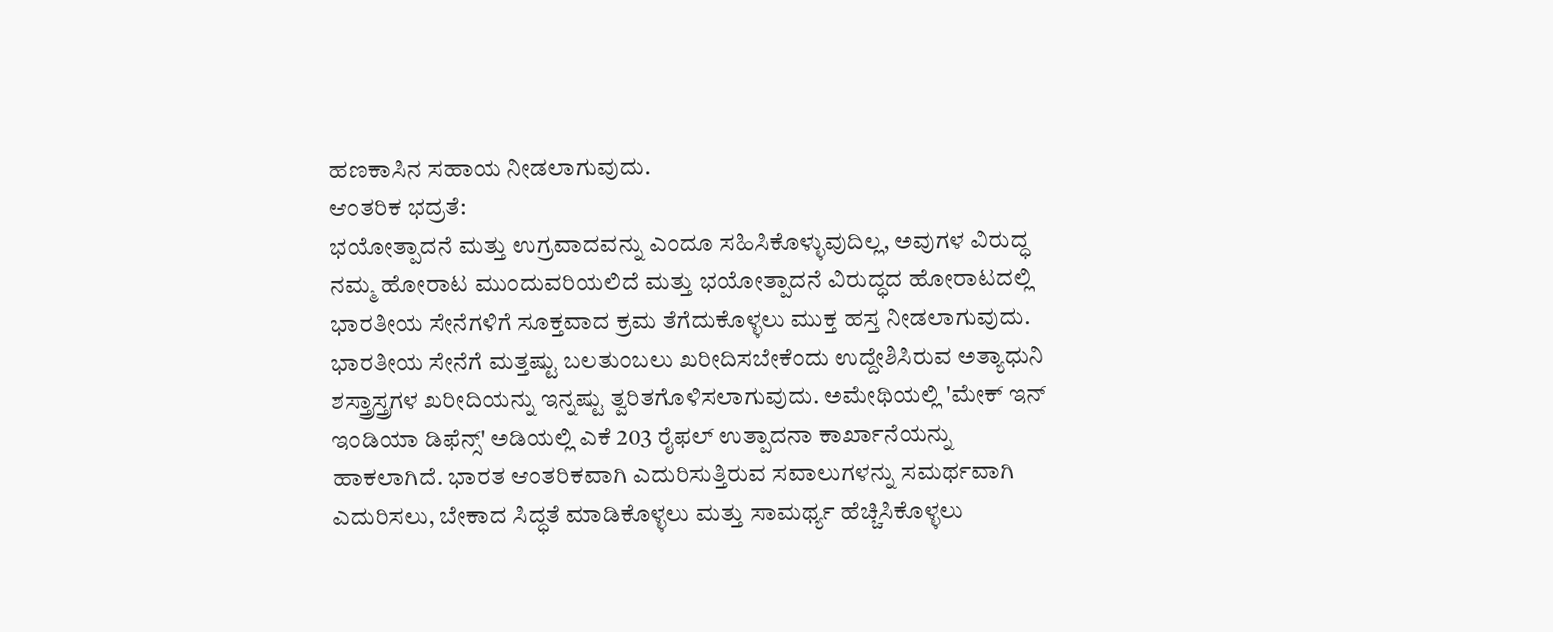ಹಣಕಾಸಿನ ಸಹಾಯ ನೀಡಲಾಗುವುದು.
ಆಂತರಿಕ ಭದ್ರತೆ:
ಭಯೋತ್ಪಾದನೆ ಮತ್ತು ಉಗ್ರವಾದವನ್ನು ಎಂದೂ ಸಹಿಸಿಕೊಳ್ಳುವುದಿಲ್ಲ, ಅವುಗಳ ವಿರುದ್ಧ ನಮ್ಮ ಹೋರಾಟ ಮುಂದುವರಿಯಲಿದೆ ಮತ್ತು ಭಯೋತ್ಪಾದನೆ ವಿರುದ್ಧದ ಹೋರಾಟದಲ್ಲಿ ಭಾರತೀಯ ಸೇನೆಗಳಿಗೆ ಸೂಕ್ತವಾದ ಕ್ರಮ ತೆಗೆದುಕೊಳ್ಳಲು ಮುಕ್ತ ಹಸ್ತ ನೀಡಲಾಗುವುದು. ಭಾರತೀಯ ಸೇನೆಗೆ ಮತ್ತಷ್ಟು ಬಲತುಂಬಲು ಖರೀದಿಸಬೇಕೆಂದು ಉದ್ದೇಶಿಸಿರುವ ಅತ್ಯಾಧುನಿ ಶಸ್ತ್ರಾಸ್ತ್ರಗಳ ಖರೀದಿಯನ್ನು ಇನ್ನಷ್ಟು ತ್ವರಿತಗೊಳಿಸಲಾಗುವುದು. ಅಮೇಥಿಯಲ್ಲಿ 'ಮೇಕ್ ಇನ್ ಇಂಡಿಯಾ ಡಿಫೆನ್ಸ್' ಅಡಿಯಲ್ಲಿ ಎಕೆ 203 ರೈಫಲ್ ಉತ್ಪಾದನಾ ಕಾರ್ಖಾನೆಯನ್ನು ಹಾಕಲಾಗಿದೆ. ಭಾರತ ಆಂತರಿಕವಾಗಿ ಎದುರಿಸುತ್ತಿರುವ ಸವಾಲುಗಳನ್ನು ಸಮರ್ಥವಾಗಿ ಎದುರಿಸಲು, ಬೇಕಾದ ಸಿದ್ಧತೆ ಮಾಡಿಕೊಳ್ಳಲು ಮತ್ತು ಸಾಮರ್ಥ್ಯ ಹೆಚ್ಚಿಸಿಕೊಳ್ಳಲು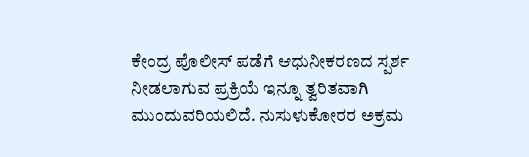ಕೇಂದ್ರ ಪೊಲೀಸ್ ಪಡೆಗೆ ಆಧುನೀಕರಣದ ಸ್ಪರ್ಶ ನೀಡಲಾಗುವ ಪ್ರಕ್ರಿಯೆ ಇನ್ನೂ ತ್ವರಿತವಾಗಿ ಮುಂದುವರಿಯಲಿದೆ. ನುಸುಳುಕೋರರ ಅಕ್ರಮ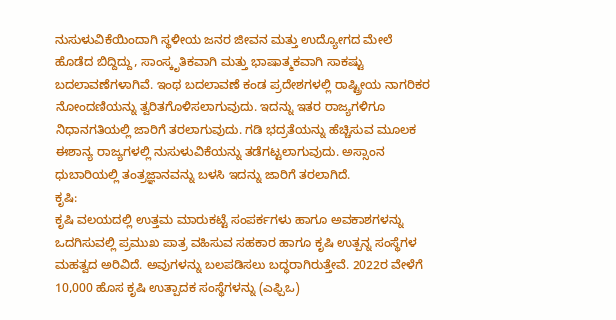ನುಸುಳುವಿಕೆಯಿಂದಾಗಿ ಸ್ಥಳೀಯ ಜನರ ಜೀವನ ಮತ್ತು ಉದ್ಯೋಗದ ಮೇಲೆ ಹೊಡೆದ ಬಿದ್ದಿದ್ದು, ಸಾಂಸ್ಕೃತಿಕವಾಗಿ ಮತ್ತು ಭಾಷಾತ್ಮಕವಾಗಿ ಸಾಕಷ್ಟು ಬದಲಾವಣೆಗಳಾಗಿವೆ. ಇಂಥ ಬದಲಾವಣೆ ಕಂಡ ಪ್ರದೇಶಗಳಲ್ಲಿ ರಾಷ್ಟ್ರೀಯ ನಾಗರಿಕರ ನೋಂದಣಿಯನ್ನು ತ್ವರಿತಗೊಳಿಸಲಾಗುವುದು. ಇದನ್ನು ಇತರ ರಾಜ್ಯಗಳಿಗೂ ನಿಧಾನಗತಿಯಲ್ಲಿ ಜಾರಿಗೆ ತರಲಾಗುವುದು. ಗಡಿ ಭದ್ರತೆಯನ್ನು ಹೆಚ್ಚಿಸುವ ಮೂಲಕ ಈಶಾನ್ಯ ರಾಜ್ಯಗಳಲ್ಲಿ ನುಸುಳುವಿಕೆಯನ್ನು ತಡೆಗಟ್ಟಲಾಗುವುದು. ಅಸ್ಸಾಂನ ಧುಬಾರಿಯಲ್ಲಿ ತಂತ್ರಜ್ಞಾನವನ್ನು ಬಳಸಿ ಇದನ್ನು ಜಾರಿಗೆ ತರಲಾಗಿದೆ.
ಕೃಷಿ:
ಕೃಷಿ ವಲಯದಲ್ಲಿ ಉತ್ತಮ ಮಾರುಕಟ್ಟೆ ಸಂಪರ್ಕಗಳು ಹಾಗೂ ಅವಕಾಶಗಳನ್ನು ಒದಗಿಸುವಲ್ಲಿ ಪ್ರಮುಖ ಪಾತ್ರ ವಹಿಸುವ ಸಹಕಾರ ಹಾಗೂ ಕೃಷಿ ಉತ್ಪನ್ನ ಸಂಸ್ಥೆಗಳ ಮಹತ್ವದ ಅರಿವಿದೆ. ಅವುಗಳನ್ನು ಬಲಪಡಿಸಲು ಬದ್ಧರಾಗಿರುತ್ತೇವೆ. 2022ರ ವೇಳೆಗೆ 10,000 ಹೊಸ ಕೃಷಿ ಉತ್ಪಾದಕ ಸಂಸ್ಥೆಗಳನ್ನು (ಎಫ್ಪಿಒ)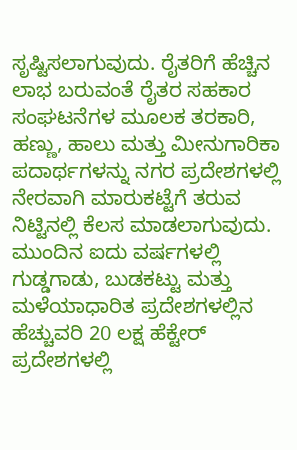ಸೃಷ್ಟಿಸಲಾಗುವುದು. ರೈತರಿಗೆ ಹೆಚ್ಚಿನ ಲಾಭ ಬರುವಂತೆ ರೈತರ ಸಹಕಾರ ಸಂಘಟನೆಗಳ ಮೂಲಕ ತರಕಾರಿ, ಹಣ್ಣು, ಹಾಲು ಮತ್ತು ಮೀನುಗಾರಿಕಾ ಪದಾರ್ಥಗಳನ್ನು ನಗರ ಪ್ರದೇಶಗಳಲ್ಲಿ ನೇರವಾಗಿ ಮಾರುಕಟ್ಟೆಗೆ ತರುವ ನಿಟ್ಟಿನಲ್ಲಿ ಕೆಲಸ ಮಾಡಲಾಗುವುದು. ಮುಂದಿನ ಐದು ವರ್ಷಗಳಲ್ಲಿ ಗುಡ್ಡಗಾಡು, ಬುಡಕಟ್ಟು ಮತ್ತು ಮಳೆಯಾಧಾರಿತ ಪ್ರದೇಶಗಳಲ್ಲಿನ ಹೆಚ್ಚುವರಿ 20 ಲಕ್ಷ ಹೆಕ್ಟೇರ್ ಪ್ರದೇಶಗಳಲ್ಲಿ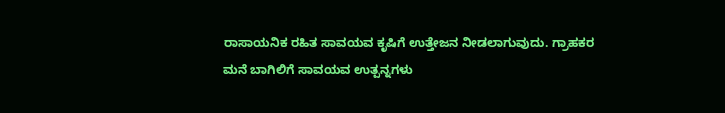ರಾಸಾಯನಿಕ ರಹಿತ ಸಾವಯವ ಕೃಷಿಗೆ ಉತ್ತೇಜನ ನೀಡಲಾಗುವುದು. ಗ್ರಾಹಕರ ಮನೆ ಬಾಗಿಲಿಗೆ ಸಾವಯವ ಉತ್ಪನ್ನಗಳು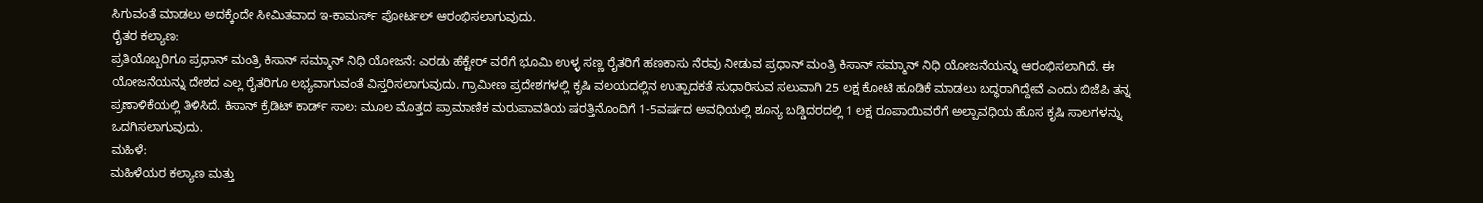ಸಿಗುವಂತೆ ಮಾಡಲು ಅದಕ್ಕೆಂದೇ ಸೀಮಿತವಾದ ಇ-ಕಾಮರ್ಸ್ ಪೋರ್ಟಲ್ ಆರಂಭಿಸಲಾಗುವುದು.
ರೈತರ ಕಲ್ಯಾಣ:
ಪ್ರತಿಯೊಬ್ಬರಿಗೂ ಪ್ರಧಾನ್ ಮಂತ್ರಿ ಕಿಸಾನ್ ಸಮ್ಮಾನ್ ನಿಧಿ ಯೋಜನೆ: ಎರಡು ಹೆಕ್ಟೇರ್ ವರೆಗೆ ಭೂಮಿ ಉಳ್ಳ ಸಣ್ಣ ರೈತರಿಗೆ ಹಣಕಾಸು ನೆರವು ನೀಡುವ ಪ್ರಧಾನ್ ಮಂತ್ರಿ ಕಿಸಾನ್ ಸಮ್ಮಾನ್ ನಿಧಿ ಯೋಜನೆಯನ್ನು ಆರಂಭಿಸಲಾಗಿದೆ. ಈ ಯೋಜನೆಯನ್ನು ದೇಶದ ಎಲ್ಲ ರೈತರಿಗೂ ಲಭ್ಯವಾಗುವಂತೆ ವಿಸ್ತರಿಸಲಾಗುವುದು. ಗ್ರಾಮೀಣ ಪ್ರದೇಶಗಳಲ್ಲಿ ಕೃಷಿ ವಲಯದಲ್ಲಿನ ಉತ್ಪಾದಕತೆ ಸುಧಾರಿಸುವ ಸಲುವಾಗಿ 25 ಲಕ್ಷ ಕೋಟಿ ಹೂಡಿಕೆ ಮಾಡಲು ಬದ್ಧರಾಗಿದ್ದೇವೆ ಎಂದು ಬಿಜೆಪಿ ತನ್ನ ಪ್ರಣಾಳಿಕೆಯಲ್ಲಿ ತಿಳಿಸಿದೆ. ಕಿಸಾನ್ ಕ್ರೆಡಿಟ್ ಕಾರ್ಡ್ ಸಾಲ: ಮೂಲ ಮೊತ್ತದ ಪ್ರಾಮಾಣಿಕ ಮರುಪಾವತಿಯ ಷರತ್ತಿನೊಂದಿಗೆ 1-5ವರ್ಷದ ಅವಧಿಯಲ್ಲಿ ಶೂನ್ಯ ಬಡ್ಡಿದರದಲ್ಲಿ 1 ಲಕ್ಷ ರೂಪಾಯಿವರೆಗೆ ಅಲ್ಪಾವಧಿಯ ಹೊಸ ಕೃಷಿ ಸಾಲಗಳನ್ನು ಒದಗಿಸಲಾಗುವುದು.
ಮಹಿಳೆ:
ಮಹಿಳೆಯರ ಕಲ್ಯಾಣ ಮತ್ತು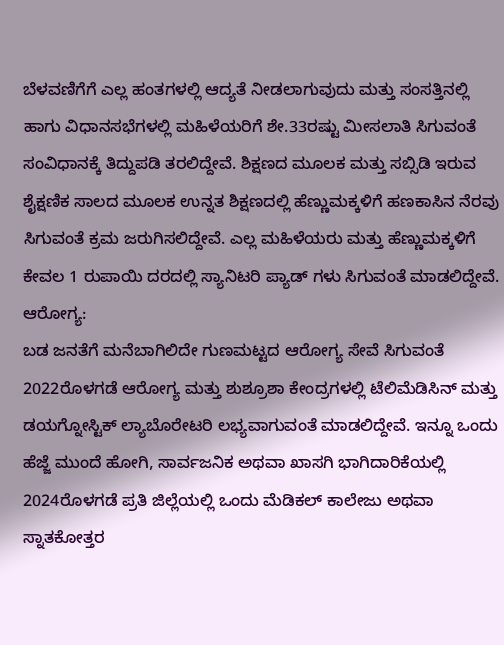ಬೆಳವಣಿಗೆಗೆ ಎಲ್ಲ ಹಂತಗಳಲ್ಲಿ ಆದ್ಯತೆ ನೀಡಲಾಗುವುದು ಮತ್ತು ಸಂಸತ್ತಿನಲ್ಲಿ ಹಾಗು ವಿಧಾನಸಭೆಗಳಲ್ಲಿ ಮಹಿಳೆಯರಿಗೆ ಶೇ.33ರಷ್ಟು ಮೀಸಲಾತಿ ಸಿಗುವಂತೆ ಸಂವಿಧಾನಕ್ಕೆ ತಿದ್ದುಪಡಿ ತರಲಿದ್ದೇವೆ. ಶಿಕ್ಷಣದ ಮೂಲಕ ಮತ್ತು ಸಬ್ಸಿಡಿ ಇರುವ ಶೈಕ್ಷಣಿಕ ಸಾಲದ ಮೂಲಕ ಉನ್ನತ ಶಿಕ್ಷಣದಲ್ಲಿ ಹೆಣ್ಣುಮಕ್ಕಳಿಗೆ ಹಣಕಾಸಿನ ನೆರವು ಸಿಗುವಂತೆ ಕ್ರಮ ಜರುಗಿಸಲಿದ್ದೇವೆ. ಎಲ್ಲ ಮಹಿಳೆಯರು ಮತ್ತು ಹೆಣ್ಣುಮಕ್ಕಳಿಗೆ ಕೇವಲ 1 ರುಪಾಯಿ ದರದಲ್ಲಿ ಸ್ಯಾನಿಟರಿ ಪ್ಯಾಡ್ ಗಳು ಸಿಗುವಂತೆ ಮಾಡಲಿದ್ದೇವೆ.
ಆರೋಗ್ಯ:
ಬಡ ಜನತೆಗೆ ಮನೆಬಾಗಿಲಿದೇ ಗುಣಮಟ್ಟದ ಆರೋಗ್ಯ ಸೇವೆ ಸಿಗುವಂತೆ 2022ರೊಳಗಡೆ ಆರೋಗ್ಯ ಮತ್ತು ಶುಶ್ರೂಶಾ ಕೇಂದ್ರಗಳಲ್ಲಿ ಟೆಲಿಮೆಡಿಸಿನ್ ಮತ್ತು ಡಯಗ್ನೋಸ್ಟಿಕ್ ಲ್ಯಾಬೊರೇಟರಿ ಲಭ್ಯವಾಗುವಂತೆ ಮಾಡಲಿದ್ದೇವೆ. ಇನ್ನೂ ಒಂದು ಹೆಜ್ಜೆ ಮುಂದೆ ಹೋಗಿ, ಸಾರ್ವಜನಿಕ ಅಥವಾ ಖಾಸಗಿ ಭಾಗಿದಾರಿಕೆಯಲ್ಲಿ 2024ರೊಳಗಡೆ ಪ್ರತಿ ಜಿಲ್ಲೆಯಲ್ಲಿ ಒಂದು ಮೆಡಿಕಲ್ ಕಾಲೇಜು ಅಥವಾ ಸ್ನಾತಕೋತ್ತರ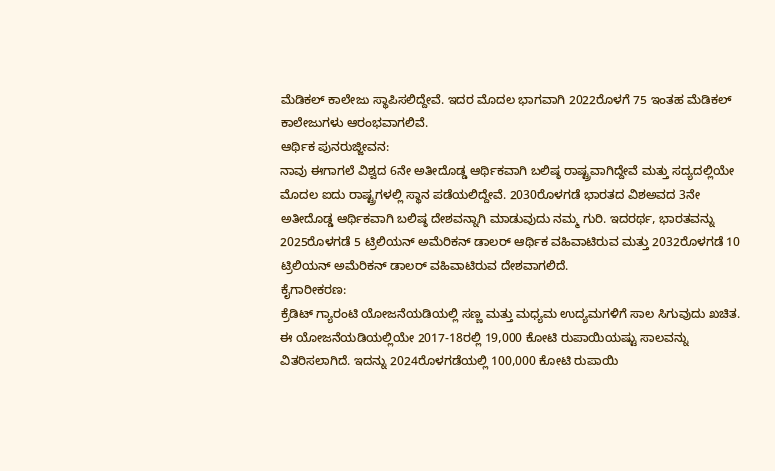ಮೆಡಿಕಲ್ ಕಾಲೇಜು ಸ್ಥಾಪಿಸಲಿದ್ದೇವೆ. ಇದರ ಮೊದಲ ಭಾಗವಾಗಿ 2022ರೊಳಗೆ 75 ಇಂತಹ ಮೆಡಿಕಲ್ ಕಾಲೇಜುಗಳು ಆರಂಭವಾಗಲಿವೆ.
ಆರ್ಥಿಕ ಪುನರುಜ್ಜೀವನ:
ನಾವು ಈಗಾಗಲೆ ವಿಶ್ವದ 6ನೇ ಅತೀದೊಡ್ಡ ಆರ್ಥಿಕವಾಗಿ ಬಲಿಷ್ಠ ರಾಷ್ಟ್ರವಾಗಿದ್ದೇವೆ ಮತ್ತು ಸದ್ಯದಲ್ಲಿಯೇ ಮೊದಲ ಐದು ರಾಷ್ಟ್ರಗಳಲ್ಲಿ ಸ್ಥಾನ ಪಡೆಯಲಿದ್ದೇವೆ. 2030ರೊಳಗಡೆ ಭಾರತದ ವಿಶಅವದ 3ನೇ ಅತೀದೊಡ್ಡ ಆರ್ಥಿಕವಾಗಿ ಬಲಿಷ್ಠ ದೇಶವನ್ನಾಗಿ ಮಾಡುವುದು ನಮ್ಮ ಗುರಿ. ಇದರರ್ಥ, ಭಾರತವನ್ನು 2025ರೊಳಗಡೆ 5 ಟ್ರಿಲಿಯನ್ ಅಮೆರಿಕನ್ ಡಾಲರ್ ಆರ್ಥಿಕ ವಹಿವಾಟಿರುವ ಮತ್ತು 2032ರೊಳಗಡೆ 10 ಟ್ರಿಲಿಯನ್ ಅಮೆರಿಕನ್ ಡಾಲರ್ ವಹಿವಾಟಿರುವ ದೇಶವಾಗಲಿದೆ.
ಕೈಗಾರೀಕರಣ:
ಕ್ರೆಡಿಟ್ ಗ್ಯಾರಂಟಿ ಯೋಜನೆಯಡಿಯಲ್ಲಿ ಸಣ್ಣ ಮತ್ತು ಮಧ್ಯಮ ಉದ್ಯಮಗಳಿಗೆ ಸಾಲ ಸಿಗುವುದು ಖಚಿತ. ಈ ಯೋಜನೆಯಡಿಯಲ್ಲಿಯೇ 2017-18ರಲ್ಲಿ 19,000 ಕೋಟಿ ರುಪಾಯಿಯಷ್ಟು ಸಾಲವನ್ನು ವಿತರಿಸಲಾಗಿದೆ. ಇದನ್ನು 2024ರೊಳಗಡೆಯಲ್ಲಿ 100,000 ಕೋಟಿ ರುಪಾಯಿ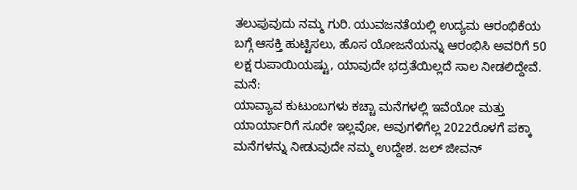ತಲುಪುವುದು ನಮ್ಮ ಗುರಿ. ಯುವಜನತೆಯಲ್ಲಿ ಉದ್ಯಮ ಆರಂಭಿಕೆಯ ಬಗ್ಗೆ ಆಸಕ್ತಿ ಹುಟ್ಟಿಸಲು, ಹೊಸ ಯೋಜನೆಯನ್ನು ಆರಂಭಿಸಿ ಅವರಿಗೆ 50 ಲಕ್ಷ ರುಪಾಯಿಯಷ್ಟು, ಯಾವುದೇ ಭದ್ರತೆಯಿಲ್ಲದೆ ಸಾಲ ನೀಡಲಿದ್ದೇವೆ.
ಮನೆ:
ಯಾವ್ಯಾವ ಕುಟುಂಬಗಳು ಕಚ್ಚಾ ಮನೆಗಳಲ್ಲಿ ಇವೆಯೋ ಮತ್ತು ಯಾರ್ಯಾರಿಗೆ ಸೂರೇ ಇಲ್ಲವೋ, ಅವುಗಳಿಗೆಲ್ಲ 2022ರೊಳಗೆ ಪಕ್ಕಾ ಮನೆಗಳನ್ನು ನೀಡುವುದೇ ನಮ್ಮ ಉದ್ದೇಶ. ಜಲ್ ಜೀವನ್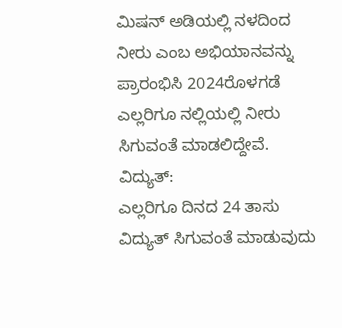ಮಿಷನ್ ಅಡಿಯಲ್ಲಿ ನಳದಿಂದ ನೀರು ಎಂಬ ಅಭಿಯಾನವನ್ನು ಪ್ರಾರಂಭಿಸಿ 2024ರೊಳಗಡೆ ಎಲ್ಲರಿಗೂ ನಲ್ಲಿಯಲ್ಲಿ ನೀರು ಸಿಗುವಂತೆ ಮಾಡಲಿದ್ದೇವೆ.
ವಿದ್ಯುತ್:
ಎಲ್ಲರಿಗೂ ದಿನದ 24 ತಾಸು ವಿದ್ಯುತ್ ಸಿಗುವಂತೆ ಮಾಡುವುದು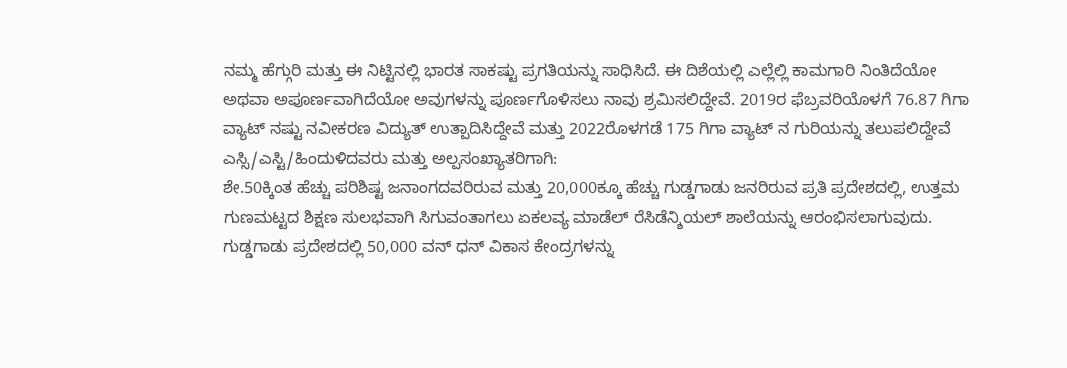ನಮ್ಮ ಹೆಗ್ಗುರಿ ಮತ್ತು ಈ ನಿಟ್ಟಿನಲ್ಲಿ ಭಾರತ ಸಾಕಷ್ಟು ಪ್ರಗತಿಯನ್ನು ಸಾಧಿಸಿದೆ. ಈ ದಿಶೆಯಲ್ಲಿ ಎಲ್ಲೆಲ್ಲಿ ಕಾಮಗಾರಿ ನಿಂತಿದೆಯೋ ಅಥವಾ ಅಪೂರ್ಣವಾಗಿದೆಯೋ ಅವುಗಳನ್ನು ಪೂರ್ಣಗೊಳಿಸಲು ನಾವು ಶ್ರಮಿಸಲಿದ್ದೇವೆ. 2019ರ ಫೆಬ್ರವರಿಯೊಳಗೆ 76.87 ಗಿಗಾ ವ್ಯಾಟ್ ನಷ್ಟು ನವೀಕರಣ ವಿದ್ಯುತ್ ಉತ್ಪಾದಿಸಿದ್ದೇವೆ ಮತ್ತು 2022ರೊಳಗಡೆ 175 ಗಿಗಾ ವ್ಯಾಟ್ ನ ಗುರಿಯನ್ನು ತಲುಪಲಿದ್ದೇವೆ
ಎಸ್ಸಿ/ಎಸ್ಟಿ/ಹಿಂದುಳಿದವರು ಮತ್ತು ಅಲ್ಪಸಂಖ್ಯಾತರಿಗಾಗಿ:
ಶೇ.50ಕ್ಕಿಂತ ಹೆಚ್ಚು ಪರಿಶಿಷ್ಟ ಜನಾಂಗದವರಿರುವ ಮತ್ತು 20,000ಕ್ಕೂ ಹೆಚ್ಚು ಗುಡ್ಡಗಾಡು ಜನರಿರುವ ಪ್ರತಿ ಪ್ರದೇಶದಲ್ಲಿ, ಉತ್ತಮ ಗುಣಮಟ್ಟದ ಶಿಕ್ಷಣ ಸುಲಭವಾಗಿ ಸಿಗುವಂತಾಗಲು ಏಕಲವ್ಯ ಮಾಡೆಲ್ ರೆಸಿಡೆನ್ಶಿಯಲ್ ಶಾಲೆಯನ್ನು ಆರಂಭಿಸಲಾಗುವುದು. ಗುಡ್ಡಗಾಡು ಪ್ರದೇಶದಲ್ಲಿ 50,000 ವನ್ ಧನ್ ವಿಕಾಸ ಕೇಂದ್ರಗಳನ್ನು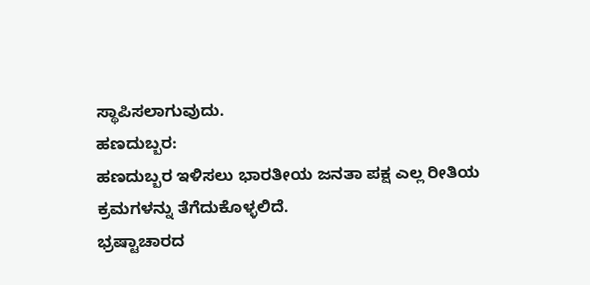ಸ್ಥಾಪಿಸಲಾಗುವುದು.
ಹಣದುಬ್ಬರ:
ಹಣದುಬ್ಬರ ಇಳಿಸಲು ಭಾರತೀಯ ಜನತಾ ಪಕ್ಷ ಎಲ್ಲ ರೀತಿಯ ಕ್ರಮಗಳನ್ನು ತೆಗೆದುಕೊಳ್ಳಲಿದೆ.
ಭ್ರಷ್ಟಾಚಾರದ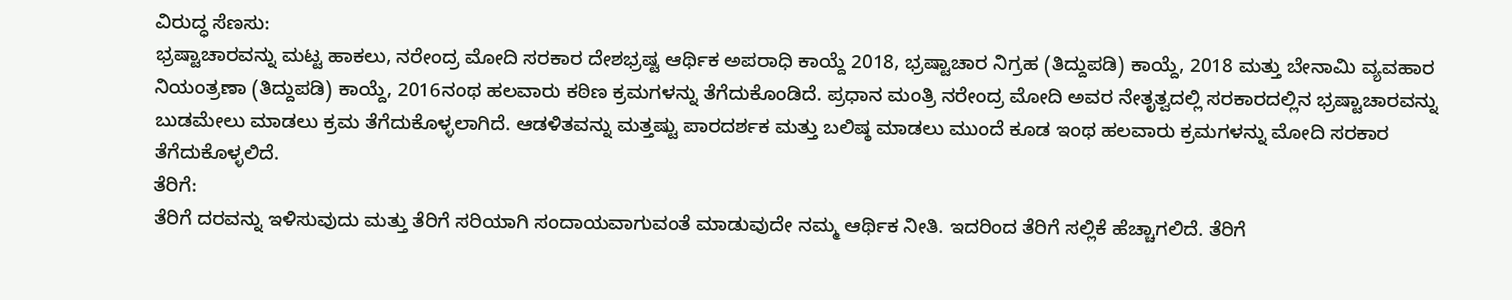ವಿರುದ್ಧ ಸೆಣಸು:
ಭ್ರಷ್ಟಾಚಾರವನ್ನು ಮಟ್ಟ ಹಾಕಲು, ನರೇಂದ್ರ ಮೋದಿ ಸರಕಾರ ದೇಶಭ್ರಷ್ಟ ಆರ್ಥಿಕ ಅಪರಾಧಿ ಕಾಯ್ದೆ 2018, ಭ್ರಷ್ಟಾಚಾರ ನಿಗ್ರಹ (ತಿದ್ದುಪಡಿ) ಕಾಯ್ದೆ, 2018 ಮತ್ತು ಬೇನಾಮಿ ವ್ಯವಹಾರ ನಿಯಂತ್ರಣಾ (ತಿದ್ದುಪಡಿ) ಕಾಯ್ದೆ, 2016ನಂಥ ಹಲವಾರು ಕಠಿಣ ಕ್ರಮಗಳನ್ನು ತೆಗೆದುಕೊಂಡಿದೆ. ಪ್ರಧಾನ ಮಂತ್ರಿ ನರೇಂದ್ರ ಮೋದಿ ಅವರ ನೇತೃತ್ವದಲ್ಲಿ ಸರಕಾರದಲ್ಲಿನ ಭ್ರಷ್ಟಾಚಾರವನ್ನು ಬುಡಮೇಲು ಮಾಡಲು ಕ್ರಮ ತೆಗೆದುಕೊಳ್ಳಲಾಗಿದೆ. ಆಡಳಿತವನ್ನು ಮತ್ತಷ್ಟು ಪಾರದರ್ಶಕ ಮತ್ತು ಬಲಿಷ್ಠ ಮಾಡಲು ಮುಂದೆ ಕೂಡ ಇಂಥ ಹಲವಾರು ಕ್ರಮಗಳನ್ನು ಮೋದಿ ಸರಕಾರ ತೆಗೆದುಕೊಳ್ಳಲಿದೆ.
ತೆರಿಗೆ:
ತೆರಿಗೆ ದರವನ್ನು ಇಳಿಸುವುದು ಮತ್ತು ತೆರಿಗೆ ಸರಿಯಾಗಿ ಸಂದಾಯವಾಗುವಂತೆ ಮಾಡುವುದೇ ನಮ್ಮ ಆರ್ಥಿಕ ನೀತಿ. ಇದರಿಂದ ತೆರಿಗೆ ಸಲ್ಲಿಕೆ ಹೆಚ್ಚಾಗಲಿದೆ. ತೆರಿಗೆ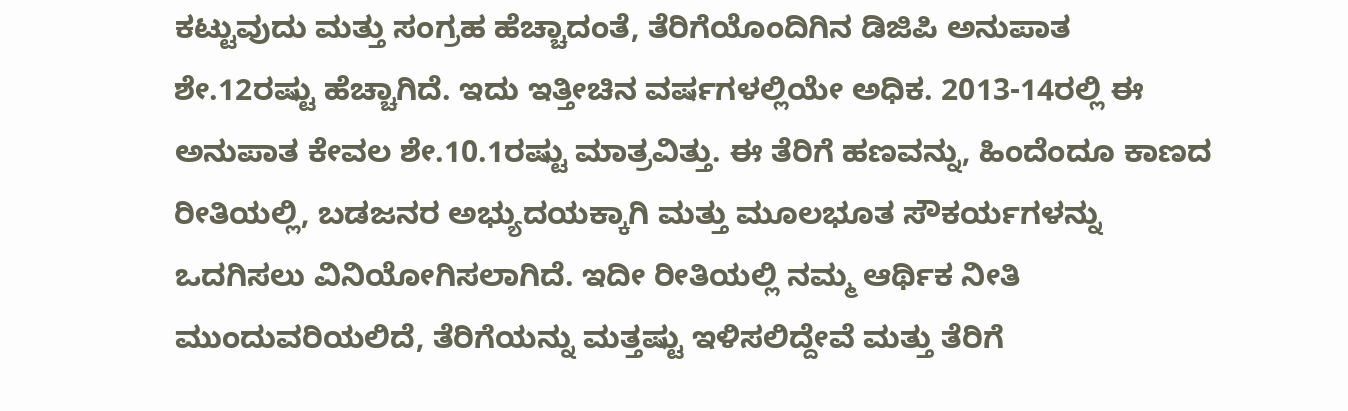ಕಟ್ಟುವುದು ಮತ್ತು ಸಂಗ್ರಹ ಹೆಚ್ಚಾದಂತೆ, ತೆರಿಗೆಯೊಂದಿಗಿನ ಡಿಜಿಪಿ ಅನುಪಾತ ಶೇ.12ರಷ್ಟು ಹೆಚ್ಚಾಗಿದೆ. ಇದು ಇತ್ತೀಚಿನ ವರ್ಷಗಳಲ್ಲಿಯೇ ಅಧಿಕ. 2013-14ರಲ್ಲಿ ಈ ಅನುಪಾತ ಕೇವಲ ಶೇ.10.1ರಷ್ಟು ಮಾತ್ರವಿತ್ತು. ಈ ತೆರಿಗೆ ಹಣವನ್ನು, ಹಿಂದೆಂದೂ ಕಾಣದ ರೀತಿಯಲ್ಲಿ, ಬಡಜನರ ಅಭ್ಯುದಯಕ್ಕಾಗಿ ಮತ್ತು ಮೂಲಭೂತ ಸೌಕರ್ಯಗಳನ್ನು ಒದಗಿಸಲು ವಿನಿಯೋಗಿಸಲಾಗಿದೆ. ಇದೀ ರೀತಿಯಲ್ಲಿ ನಮ್ಮ ಆರ್ಥಿಕ ನೀತಿ ಮುಂದುವರಿಯಲಿದೆ, ತೆರಿಗೆಯನ್ನು ಮತ್ತಷ್ಟು ಇಳಿಸಲಿದ್ದೇವೆ ಮತ್ತು ತೆರಿಗೆ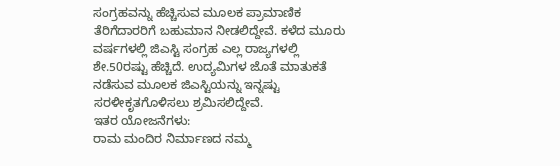ಸಂಗ್ರಹವನ್ನು ಹೆಚ್ಚಿಸುವ ಮೂಲಕ ಪ್ರಾಮಾಣಿಕ ತೆರಿಗೆದಾರರಿಗೆ ಬಹುಮಾನ ನೀಡಲಿದ್ದೇವೆ. ಕಳೆದ ಮೂರು ವರ್ಷಗಳಲ್ಲಿ ಜಿಎಸ್ಟಿ ಸಂಗ್ರಹ ಎಲ್ಲ ರಾಜ್ಯಗಳಲ್ಲಿ ಶೇ.50ರಷ್ಟು ಹೆಚ್ಚಿದೆ. ಉದ್ಯಮಿಗಳ ಜೊತೆ ಮಾತುಕತೆ ನಡೆಸುವ ಮೂಲಕ ಜಿಎಸ್ಟಿಯನ್ನು ಇನ್ನಷ್ಟು ಸರಳೀಕೃತಗೊಳಿಸಲು ಶ್ರಮಿಸಲಿದ್ದೇವೆ.
ಇತರ ಯೋಜನೆಗಳು:
ರಾಮ ಮಂದಿರ ನಿರ್ಮಾಣದ ನಮ್ಮ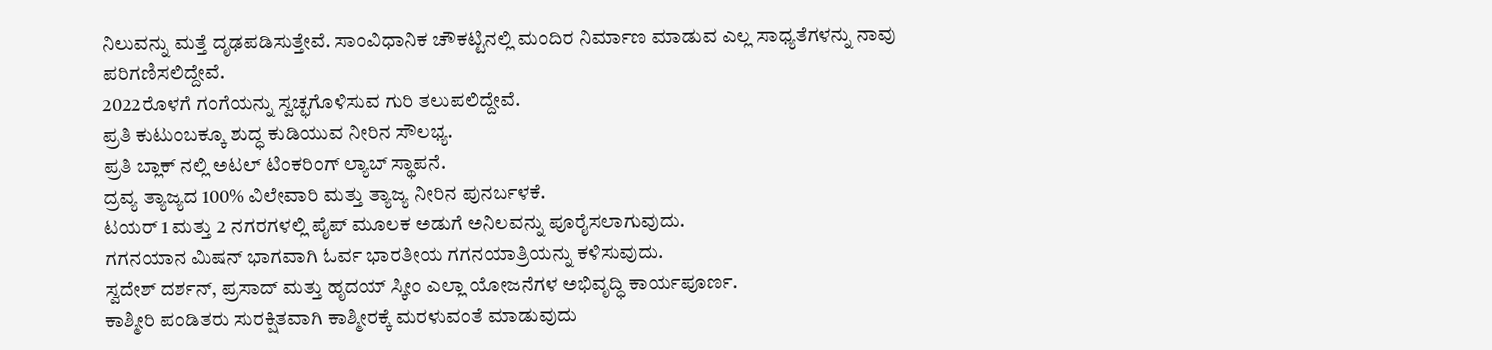ನಿಲುವನ್ನು ಮತ್ತೆ ದೃಢಪಡಿಸುತ್ತೇವೆ. ಸಾಂವಿಧಾನಿಕ ಚೌಕಟ್ಟಿನಲ್ಲಿ ಮಂದಿರ ನಿರ್ಮಾಣ ಮಾಡುವ ಎಲ್ಲ ಸಾಧ್ಯತೆಗಳನ್ನು ನಾವು ಪರಿಗಣಿಸಲಿದ್ದೇವೆ.
2022ರೊಳಗೆ ಗಂಗೆಯನ್ನು ಸ್ವಚ್ಛಗೊಳಿಸುವ ಗುರಿ ತಲುಪಲಿದ್ದೇವೆ.
ಪ್ರತಿ ಕುಟುಂಬಕ್ಕೂ ಶುದ್ಧ ಕುಡಿಯುವ ನೀರಿನ ಸೌಲಭ್ಯ.
ಪ್ರತಿ ಬ್ಲಾಕ್ ನಲ್ಲಿ ಅಟಲ್ ಟಿಂಕರಿಂಗ್ ಲ್ಯಾಬ್ ಸ್ಥಾಪನೆ.
ದ್ರವ್ಯ ತ್ಯಾಜ್ಯದ 100% ವಿಲೇವಾರಿ ಮತ್ತು ತ್ಯಾಜ್ಯ ನೀರಿನ ಪುನರ್ಬಳಕೆ.
ಟಯರ್ 1 ಮತ್ತು 2 ನಗರಗಳಲ್ಲಿ ಪೈಪ್ ಮೂಲಕ ಅಡುಗೆ ಅನಿಲವನ್ನು ಪೂರೈಸಲಾಗುವುದು.
ಗಗನಯಾನ ಮಿಷನ್ ಭಾಗವಾಗಿ ಓರ್ವ ಭಾರತೀಯ ಗಗನಯಾತ್ರಿಯನ್ನು ಕಳಿಸುವುದು.
ಸ್ವದೇಶ್ ದರ್ಶನ್, ಪ್ರಸಾದ್ ಮತ್ತು ಹೃದಯ್ ಸ್ಕೀಂ ಎಲ್ಲಾ ಯೋಜನೆಗಳ ಅಭಿವೃದ್ಧಿ ಕಾರ್ಯಪೂರ್ಣ.
ಕಾಶ್ಮೀರಿ ಪಂಡಿತರು ಸುರಕ್ಷಿತವಾಗಿ ಕಾಶ್ಮೀರಕ್ಕೆ ಮರಳುವಂತೆ ಮಾಡುವುದು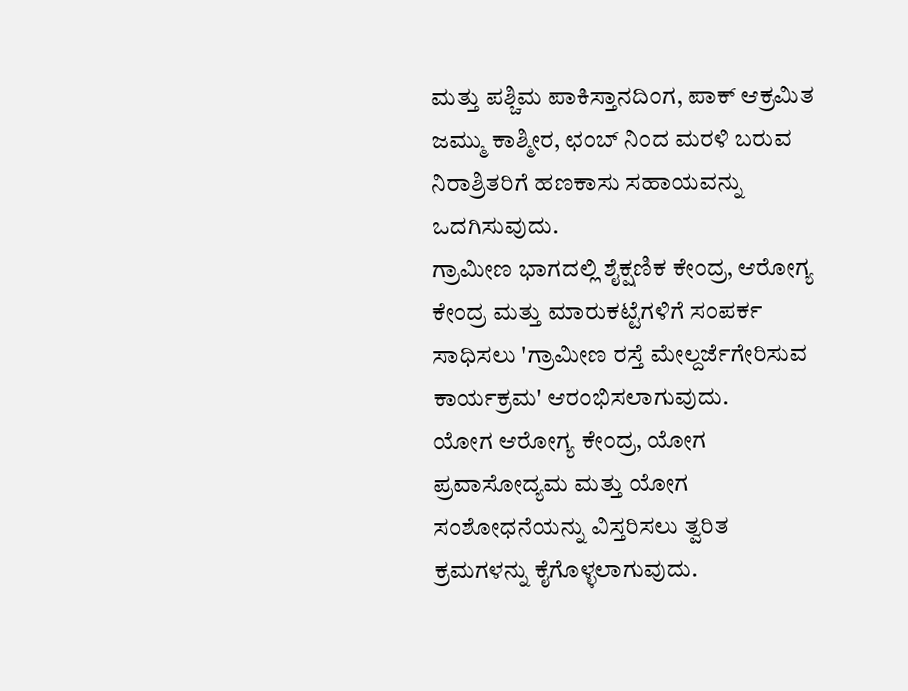ಮತ್ತು ಪಶ್ಚಿಮ ಪಾಕಿಸ್ತಾನದಿಂಗ, ಪಾಕ್ ಆಕ್ರಮಿತ ಜಮ್ಮು ಕಾಶ್ಮೀರ, ಛಂಬ್ ನಿಂದ ಮರಳಿ ಬರುವ ನಿರಾಶ್ರಿತರಿಗೆ ಹಣಕಾಸು ಸಹಾಯವನ್ನು ಒದಗಿಸುವುದು.
ಗ್ರಾಮೀಣ ಭಾಗದಲ್ಲಿ ಶೈಕ್ಷಣಿಕ ಕೇಂದ್ರ, ಆರೋಗ್ಯ ಕೇಂದ್ರ ಮತ್ತು ಮಾರುಕಟ್ಟೆಗಳಿಗೆ ಸಂಪರ್ಕ ಸಾಧಿಸಲು 'ಗ್ರಾಮೀಣ ರಸ್ತೆ ಮೇಲ್ದರ್ಜೆಗೇರಿಸುವ ಕಾರ್ಯಕ್ರಮ' ಆರಂಭಿಸಲಾಗುವುದು.
ಯೋಗ ಆರೋಗ್ಯ ಕೇಂದ್ರ, ಯೋಗ ಪ್ರವಾಸೋದ್ಯಮ ಮತ್ತು ಯೋಗ ಸಂಶೋಧನೆಯನ್ನು ವಿಸ್ತರಿಸಲು ತ್ವರಿತ ಕ್ರಮಗಳನ್ನು ಕೈಗೊಳ್ಳಲಾಗುವುದು.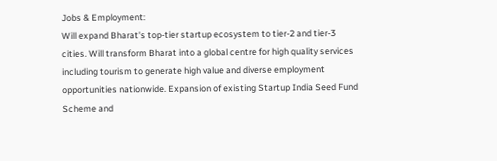Jobs & Employment:
Will expand Bharat's top-tier startup ecosystem to tier-2 and tier-3 cities. Will transform Bharat into a global centre for high quality services including tourism to generate high value and diverse employment opportunities nationwide. Expansion of existing Startup India Seed Fund Scheme and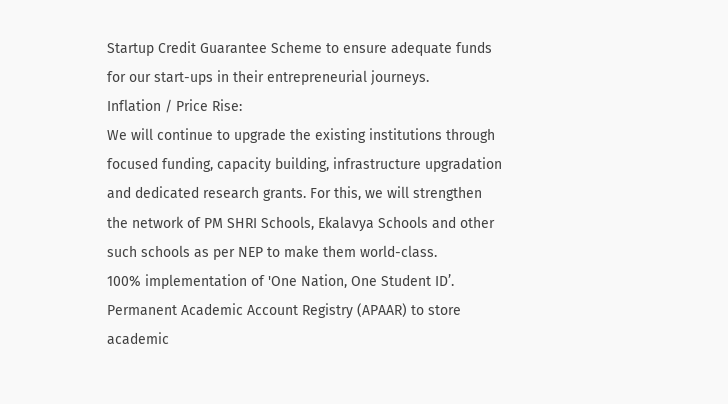Startup Credit Guarantee Scheme to ensure adequate funds for our start-ups in their entrepreneurial journeys.
Inflation / Price Rise:
We will continue to upgrade the existing institutions through focused funding, capacity building, infrastructure upgradation and dedicated research grants. For this, we will strengthen the network of PM SHRI Schools, Ekalavya Schools and other such schools as per NEP to make them world-class.
100% implementation of 'One Nation, One Student ID’.
Permanent Academic Account Registry (APAAR) to store academic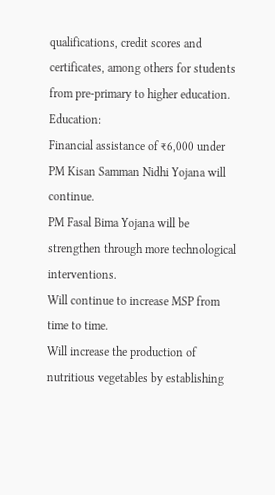qualifications, credit scores and certificates, among others for students from pre-primary to higher education.
Education:
Financial assistance of ₹6,000 under PM Kisan Samman Nidhi Yojana will continue.
PM Fasal Bima Yojana will be strengthen through more technological interventions.
Will continue to increase MSP from time to time.
Will increase the production of nutritious vegetables by establishing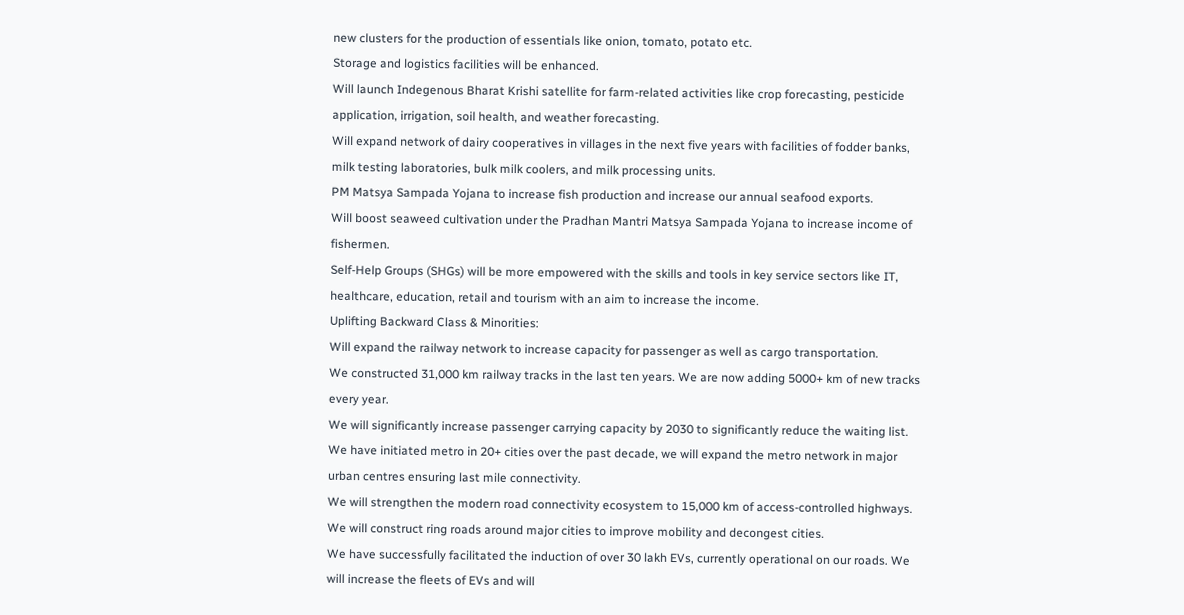new clusters for the production of essentials like onion, tomato, potato etc.
Storage and logistics facilities will be enhanced.
Will launch Indegenous Bharat Krishi satellite for farm-related activities like crop forecasting, pesticide application, irrigation, soil health, and weather forecasting.
Will expand network of dairy cooperatives in villages in the next five years with facilities of fodder banks, milk testing laboratories, bulk milk coolers, and milk processing units.
PM Matsya Sampada Yojana to increase fish production and increase our annual seafood exports.
Will boost seaweed cultivation under the Pradhan Mantri Matsya Sampada Yojana to increase income of fishermen.
Self-Help Groups (SHGs) will be more empowered with the skills and tools in key service sectors like IT,
healthcare, education, retail and tourism with an aim to increase the income.
Uplifting Backward Class & Minorities:
Will expand the railway network to increase capacity for passenger as well as cargo transportation.
We constructed 31,000 km railway tracks in the last ten years. We are now adding 5000+ km of new tracks every year.
We will significantly increase passenger carrying capacity by 2030 to significantly reduce the waiting list.
We have initiated metro in 20+ cities over the past decade, we will expand the metro network in major urban centres ensuring last mile connectivity.
We will strengthen the modern road connectivity ecosystem to 15,000 km of access-controlled highways.
We will construct ring roads around major cities to improve mobility and decongest cities.
We have successfully facilitated the induction of over 30 lakh EVs, currently operational on our roads. We
will increase the fleets of EVs and will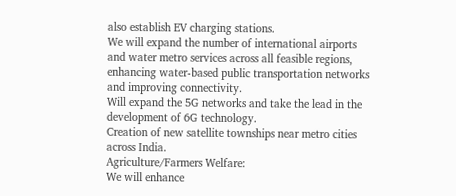also establish EV charging stations.
We will expand the number of international airports and water metro services across all feasible regions, enhancing water-based public transportation networks and improving connectivity.
Will expand the 5G networks and take the lead in the development of 6G technology.
Creation of new satellite townships near metro cities across India.
Agriculture/Farmers Welfare:
We will enhance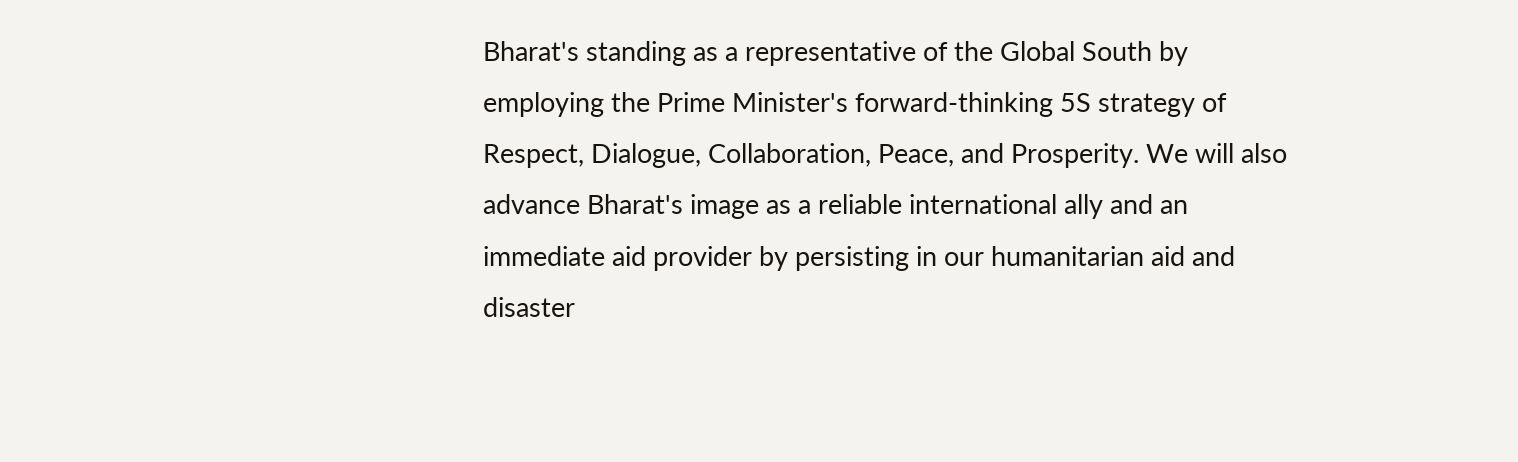Bharat's standing as a representative of the Global South by employing the Prime Minister's forward-thinking 5S strategy of Respect, Dialogue, Collaboration, Peace, and Prosperity. We will also advance Bharat's image as a reliable international ally and an immediate aid provider by persisting in our humanitarian aid and disaster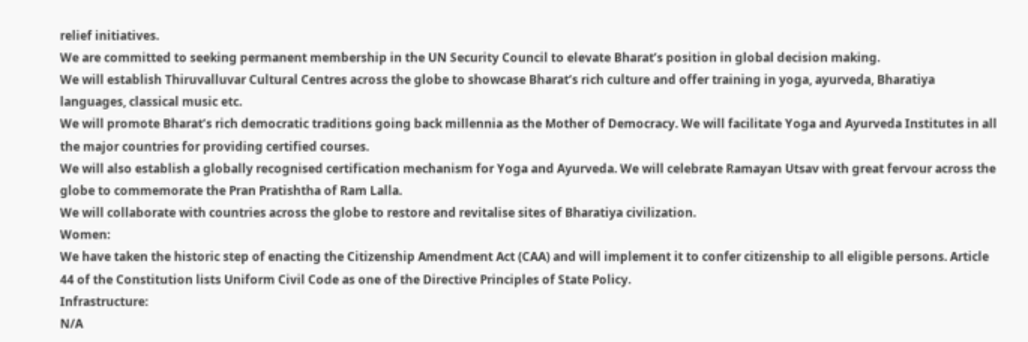relief initiatives.
We are committed to seeking permanent membership in the UN Security Council to elevate Bharat’s position in global decision making.
We will establish Thiruvalluvar Cultural Centres across the globe to showcase Bharat’s rich culture and offer training in yoga, ayurveda, Bharatiya languages, classical music etc.
We will promote Bharat’s rich democratic traditions going back millennia as the Mother of Democracy. We will facilitate Yoga and Ayurveda Institutes in all the major countries for providing certified courses.
We will also establish a globally recognised certification mechanism for Yoga and Ayurveda. We will celebrate Ramayan Utsav with great fervour across the globe to commemorate the Pran Pratishtha of Ram Lalla.
We will collaborate with countries across the globe to restore and revitalise sites of Bharatiya civilization.
Women:
We have taken the historic step of enacting the Citizenship Amendment Act (CAA) and will implement it to confer citizenship to all eligible persons. Article 44 of the Constitution lists Uniform Civil Code as one of the Directive Principles of State Policy.
Infrastructure:
N/A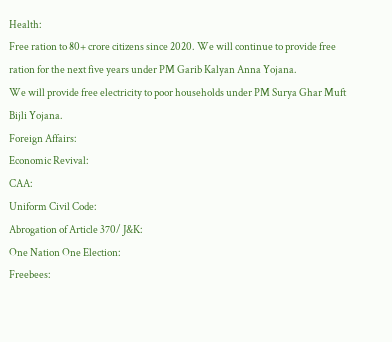Health:
Free ration to 80+ crore citizens since 2020. We will continue to provide free ration for the next five years under PM Garib Kalyan Anna Yojana.
We will provide free electricity to poor households under PM Surya Ghar Muft Bijli Yojana.
Foreign Affairs:
Economic Revival:
CAA:
Uniform Civil Code:
Abrogation of Article 370/ J&K:
One Nation One Election:
Freebees: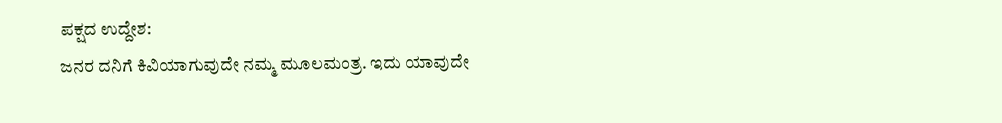ಪಕ್ಷದ ಉದ್ದೇಶ:
ಜನರ ದನಿಗೆ ಕಿವಿಯಾಗುವುದೇ ನಮ್ಮ ಮೂಲಮಂತ್ರ. ಇದು ಯಾವುದೇ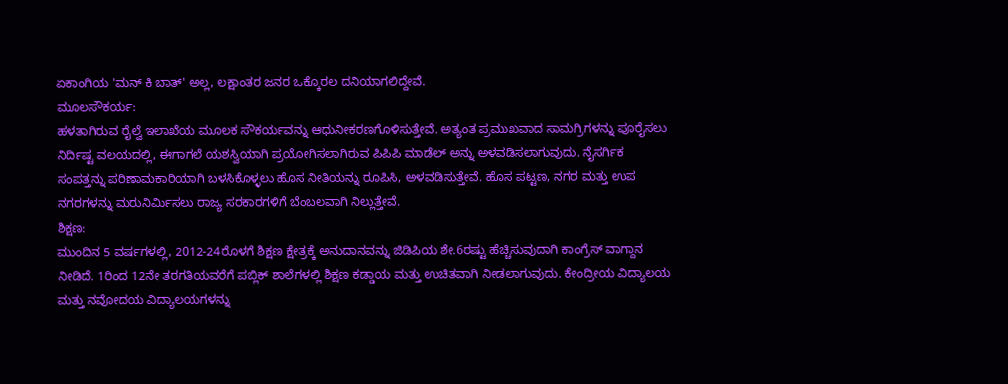ಏಕಾಂಗಿಯ 'ಮನ್ ಕಿ ಬಾತ್' ಅಲ್ಲ, ಲಕ್ಷಾಂತರ ಜನರ ಒಕ್ಕೊರಲ ದನಿಯಾಗಲಿದ್ದೇವೆ.
ಮೂಲಸೌಕರ್ಯ:
ಹಳತಾಗಿರುವ ರೈಲ್ವೆ ಇಲಾಖೆಯ ಮೂಲಕ ಸೌಕರ್ಯವನ್ನು ಆಧುನೀಕರಣಗೊಳಿಸುತ್ತೇವೆ. ಅತ್ಯಂತ ಪ್ರಮುಖವಾದ ಸಾಮಗ್ರಿಗಳನ್ನು ಪೂರೈಸಲು ನಿರ್ದಿಷ್ಟ ವಲಯದಲ್ಲಿ, ಈಗಾಗಲೆ ಯಶಸ್ವಿಯಾಗಿ ಪ್ರಯೋಗಿಸಲಾಗಿರುವ ಪಿಪಿಪಿ ಮಾಡೆಲ್ ಅನ್ನು ಅಳವಡಿಸಲಾಗುವುದು. ನೈಸರ್ಗಿಕ ಸಂಪತ್ತನ್ನು ಪರಿಣಾಮಕಾರಿಯಾಗಿ ಬಳಸಿಕೊಳ್ಳಲು ಹೊಸ ನೀತಿಯನ್ನು ರೂಪಿಸಿ, ಅಳವಡಿಸುತ್ತೇವೆ. ಹೊಸ ಪಟ್ಟಣ, ನಗರ ಮತ್ತು ಉಪ ನಗರಗಳನ್ನು ಮರುನಿರ್ಮಿಸಲು ರಾಜ್ಯ ಸರಕಾರಗಳಿಗೆ ಬೆಂಬಲವಾಗಿ ನಿಲ್ಲುತ್ತೇವೆ.
ಶಿಕ್ಷಣ:
ಮುಂದಿನ 5 ವರ್ಷಗಳಲ್ಲಿ, 2012-24ರೊಳಗೆ ಶಿಕ್ಷಣ ಕ್ಷೇತ್ರಕ್ಕೆ ಅನುದಾನವನ್ನು ಜಿಡಿಪಿಯ ಶೇ.6ರಷ್ಟು ಹೆಚ್ಚಿಸುವುದಾಗಿ ಕಾಂಗ್ರೆಸ್ ವಾಗ್ದಾನ ನೀಡಿದೆ. 1ರಿಂದ 12ನೇ ತರಗತಿಯವರೆಗೆ ಪಬ್ಲಿಕ್ ಶಾಲೆಗಳಲ್ಲಿ ಶಿಕ್ಷಣ ಕಡ್ಡಾಯ ಮತ್ತು ಉಚಿತವಾಗಿ ನೀಡಲಾಗುವುದು. ಕೇಂದ್ರೀಯ ವಿದ್ಯಾಲಯ ಮತ್ತು ನವೋದಯ ವಿದ್ಯಾಲಯಗಳನ್ನು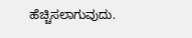ಹೆಚ್ಚಿಸಲಾಗುವುದು.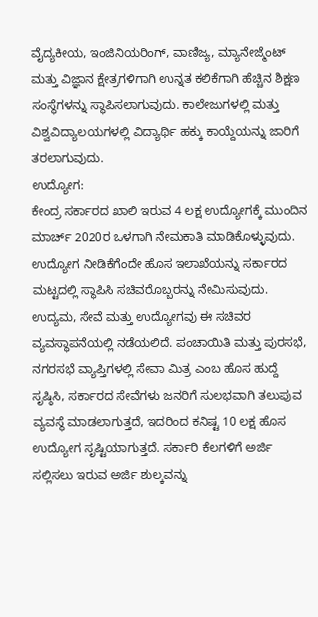ವೈದ್ಯಕೀಯ, ಇಂಜಿನಿಯರಿಂಗ್, ವಾಣಿಜ್ಯ, ಮ್ಯಾನೇಜ್ಮೆಂಟ್ ಮತ್ತು ವಿಜ್ಞಾನ ಕ್ಷೇತ್ರಗಳಿಗಾಗಿ ಉನ್ನತ ಕಲಿಕೆಗಾಗಿ ಹೆಚ್ಚಿನ ಶಿಕ್ಷಣ ಸಂಸ್ಥೆಗಳನ್ನು ಸ್ಥಾಪಿಸಲಾಗುವುದು. ಕಾಲೇಜುಗಳಲ್ಲಿ ಮತ್ತು ವಿಶ್ವವಿದ್ಯಾಲಯಗಳಲ್ಲಿ ವಿದ್ಯಾರ್ಥಿ ಹಕ್ಕು ಕಾಯ್ದೆಯನ್ನು ಜಾರಿಗೆ ತರಲಾಗುವುದು.
ಉದ್ಯೋಗ:
ಕೇಂದ್ರ ಸರ್ಕಾರದ ಖಾಲಿ ಇರುವ 4 ಲಕ್ಷ ಉದ್ಯೋಗಕ್ಕೆ ಮುಂದಿನ ಮಾರ್ಚ್ 2020ರ ಒಳಗಾಗಿ ನೇಮಕಾತಿ ಮಾಡಿಕೊಳ್ಳುವುದು. ಉದ್ಯೋಗ ನೀಡಿಕೆಗೆಂದೇ ಹೊಸ ಇಲಾಖೆಯನ್ನು ಸರ್ಕಾರದ ಮಟ್ಟದಲ್ಲಿ ಸ್ಥಾಪಿಸಿ ಸಚಿವರೊಬ್ಬರನ್ನು ನೇಮಿಸುವುದು. ಉದ್ಯಮ, ಸೇವೆ ಮತ್ತು ಉದ್ಯೋಗವು ಈ ಸಚಿವರ ವ್ಯವಸ್ಥಾಪನೆಯಲ್ಲಿ ನಡೆಯಲಿದೆ. ಪಂಚಾಯಿತಿ ಮತ್ತು ಪುರಸಭೆ, ನಗರಸಭೆ ವ್ಯಾಪ್ತಿಗಳಲ್ಲಿ ಸೇವಾ ಮಿತ್ರ ಎಂಬ ಹೊಸ ಹುದ್ದೆ ಸೃಷ್ಠಿಸಿ, ಸರ್ಕಾರದ ಸೇವೆಗಳು ಜನರಿಗೆ ಸುಲಭವಾಗಿ ತಲುಪುವ ವ್ಯವಸ್ಥೆ ಮಾಡಲಾಗುತ್ತದೆ, ಇದರಿಂದ ಕನಿಷ್ಟ 10 ಲಕ್ಷ ಹೊಸ ಉದ್ಯೋಗ ಸೃಷ್ಟಿಯಾಗುತ್ತದೆ. ಸರ್ಕಾರಿ ಕೆಲಗಳಿಗೆ ಅರ್ಜಿ ಸಲ್ಲಿಸಲು ಇರುವ ಅರ್ಜಿ ಶುಲ್ಕವನ್ನು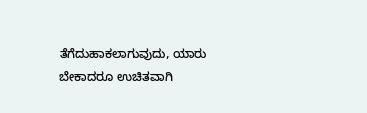ತೆಗೆದುಹಾಕಲಾಗುವುದು, ಯಾರು ಬೇಕಾದರೂ ಉಚಿತವಾಗಿ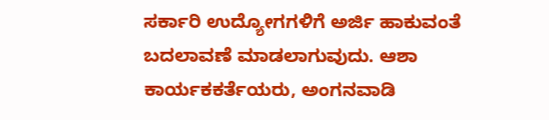ಸರ್ಕಾರಿ ಉದ್ಯೋಗಗಳಿಗೆ ಅರ್ಜಿ ಹಾಕುವಂತೆ ಬದಲಾವಣೆ ಮಾಡಲಾಗುವುದು. ಆಶಾ ಕಾರ್ಯಕಕರ್ತೆಯರು, ಅಂಗನವಾಡಿ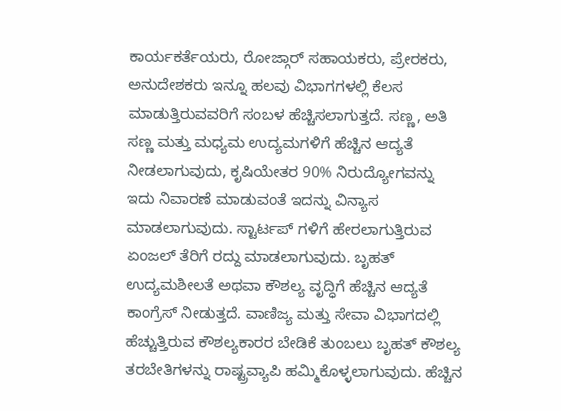ಕಾರ್ಯಕರ್ತೆಯರು, ರೋಜ್ಗಾರ್ ಸಹಾಯಕರು, ಪ್ರೇರಕರು, ಅನುದೇಶಕರು ಇನ್ನೂ ಹಲವು ವಿಭಾಗಗಳಲ್ಲಿ ಕೆಲಸ ಮಾಡುತ್ತಿರುವವರಿಗೆ ಸಂಬಳ ಹೆಚ್ಚಿಸಲಾಗುತ್ತದೆ. ಸಣ್ಣ, ಅತಿ ಸಣ್ಣ ಮತ್ತು ಮಧ್ಯಮ ಉದ್ಯಮಗಳಿಗೆ ಹೆಚ್ಚಿನ ಆದ್ಯತೆ ನೀಡಲಾಗುವುದು, ಕೃಷಿಯೇತರ 90% ನಿರುದ್ಯೋಗವನ್ನು ಇದು ನಿವಾರಣೆ ಮಾಡುವಂತೆ ಇದನ್ನು ವಿನ್ಯಾಸ ಮಾಡಲಾಗುವುದು. ಸ್ಟಾರ್ಟಪ್ ಗಳಿಗೆ ಹೇರಲಾಗುತ್ತಿರುವ ಏಂಜಲ್ ತೆರಿಗೆ ರದ್ದು ಮಾಡಲಾಗುವುದು. ಬೃಹತ್ ಉದ್ಯಮಶೀಲತೆ ಅಥವಾ ಕೌಶಲ್ಯ ವೃದ್ಧಿಗೆ ಹೆಚ್ಚಿನ ಆದ್ಯತೆ ಕಾಂಗ್ರೆಸ್ ನೀಡುತ್ತದೆ. ವಾಣಿಜ್ಯ ಮತ್ತು ಸೇವಾ ವಿಭಾಗದಲ್ಲಿ ಹೆಚ್ಚುತ್ತಿರುವ ಕೌಶಲ್ಯಕಾರರ ಬೇಡಿಕೆ ತುಂಬಲು ಬೃಹತ್ ಕೌಶಲ್ಯ ತರಬೇತಿಗಳನ್ನು ರಾಷ್ಟ್ರವ್ಯಾಪಿ ಹಮ್ಮಿಕೊಳ್ಳಲಾಗುವುದು. ಹೆಚ್ಚಿನ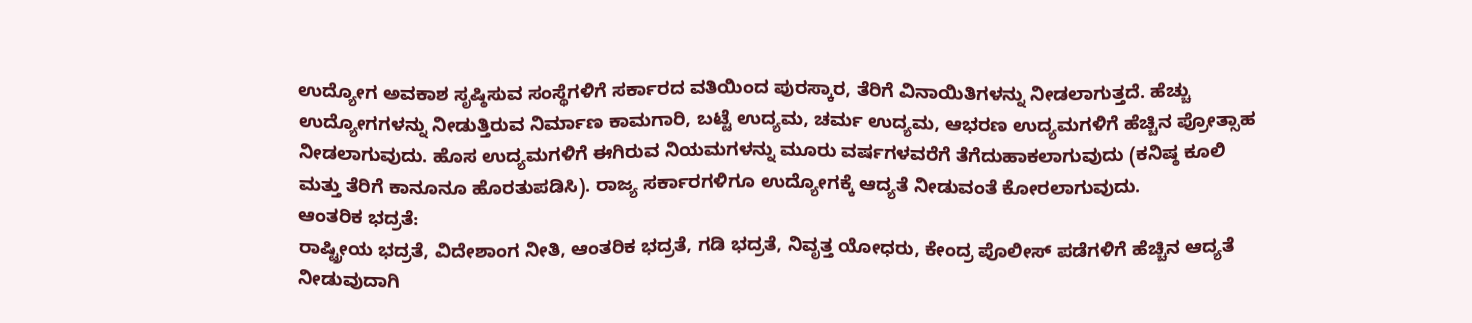ಉದ್ಯೋಗ ಅವಕಾಶ ಸೃಷ್ಠಿಸುವ ಸಂಸ್ಥೆಗಳಿಗೆ ಸರ್ಕಾರದ ವತಿಯಿಂದ ಪುರಸ್ಕಾರ, ತೆರಿಗೆ ವಿನಾಯಿತಿಗಳನ್ನು ನೀಡಲಾಗುತ್ತದೆ. ಹೆಚ್ಚು ಉದ್ಯೋಗಗಳನ್ನು ನೀಡುತ್ತಿರುವ ನಿರ್ಮಾಣ ಕಾಮಗಾರಿ, ಬಟ್ಟೆ ಉದ್ಯಮ, ಚರ್ಮ ಉದ್ಯಮ, ಆಭರಣ ಉದ್ಯಮಗಳಿಗೆ ಹೆಚ್ಚಿನ ಪ್ರೋತ್ಸಾಹ ನೀಡಲಾಗುವುದು. ಹೊಸ ಉದ್ಯಮಗಳಿಗೆ ಈಗಿರುವ ನಿಯಮಗಳನ್ನು ಮೂರು ವರ್ಷಗಳವರೆಗೆ ತೆಗೆದುಹಾಕಲಾಗುವುದು (ಕನಿಷ್ಠ ಕೂಲಿ ಮತ್ತು ತೆರಿಗೆ ಕಾನೂನೂ ಹೊರತುಪಡಿಸಿ). ರಾಜ್ಯ ಸರ್ಕಾರಗಳಿಗೂ ಉದ್ಯೋಗಕ್ಕೆ ಆದ್ಯತೆ ನೀಡುವಂತೆ ಕೋರಲಾಗುವುದು.
ಆಂತರಿಕ ಭದ್ರತೆ:
ರಾಷ್ಟ್ರೀಯ ಭದ್ರತೆ, ವಿದೇಶಾಂಗ ನೀತಿ, ಆಂತರಿಕ ಭದ್ರತೆ, ಗಡಿ ಭದ್ರತೆ, ನಿವೃತ್ತ ಯೋಧರು, ಕೇಂದ್ರ ಪೊಲೀಸ್ ಪಡೆಗಳಿಗೆ ಹೆಚ್ಚಿನ ಆದ್ಯತೆ ನೀಡುವುದಾಗಿ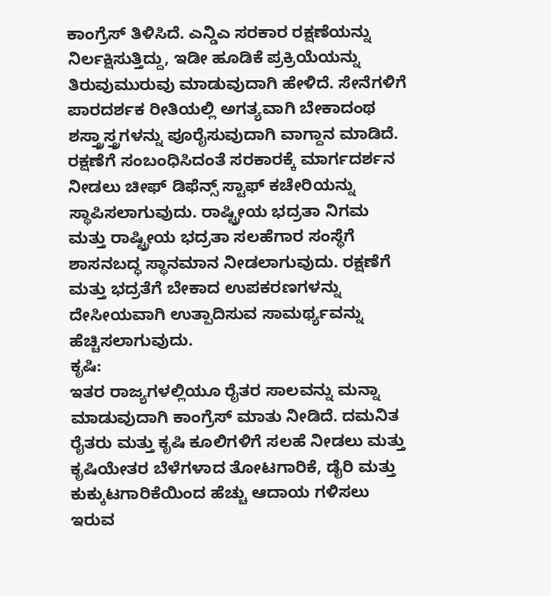ಕಾಂಗ್ರೆಸ್ ತಿಳಿಸಿದೆ. ಎನ್ಡಿಎ ಸರಕಾರ ರಕ್ಷಣೆಯನ್ನು ನಿರ್ಲಕ್ಷಿಸುತ್ತಿದ್ದು, ಇಡೀ ಹೂಡಿಕೆ ಪ್ರಕ್ರಿಯೆಯನ್ನು ತಿರುವುಮುರುವು ಮಾಡುವುದಾಗಿ ಹೇಳಿದೆ. ಸೇನೆಗಳಿಗೆ ಪಾರದರ್ಶಕ ರೀತಿಯಲ್ಲಿ ಅಗತ್ಯವಾಗಿ ಬೇಕಾದಂಥ ಶಸ್ತ್ರಾಸ್ತ್ರಗಳನ್ನು ಪೂರೈಸುವುದಾಗಿ ವಾಗ್ದಾನ ಮಾಡಿದೆ. ರಕ್ಷಣೆಗೆ ಸಂಬಂಧಿಸಿದಂತೆ ಸರಕಾರಕ್ಕೆ ಮಾರ್ಗದರ್ಶನ ನೀಡಲು ಚೀಫ್ ಡಿಫೆನ್ಸ್ ಸ್ಟಾಫ್ ಕಚೇರಿಯನ್ನು ಸ್ಥಾಪಿಸಲಾಗುವುದು. ರಾಷ್ಟ್ರೀಯ ಭದ್ರತಾ ನಿಗಮ ಮತ್ತು ರಾಷ್ಟ್ರೀಯ ಭದ್ರತಾ ಸಲಹೆಗಾರ ಸಂಸ್ಥೆಗೆ ಶಾಸನಬದ್ಧ ಸ್ಥಾನಮಾನ ನೀಡಲಾಗುವುದು. ರಕ್ಷಣೆಗೆ ಮತ್ತು ಭದ್ರತೆಗೆ ಬೇಕಾದ ಉಪಕರಣಗಳನ್ನು ದೇಸೀಯವಾಗಿ ಉತ್ಪಾದಿಸುವ ಸಾಮರ್ಥ್ಯವನ್ನು ಹೆಚ್ಚಿಸಲಾಗುವುದು.
ಕೃಷಿ:
ಇತರ ರಾಜ್ಯಗಳಲ್ಲಿಯೂ ರೈತರ ಸಾಲವನ್ನು ಮನ್ನಾ ಮಾಡುವುದಾಗಿ ಕಾಂಗ್ರೆಸ್ ಮಾತು ನೀಡಿದೆ. ದಮನಿತ ರೈತರು ಮತ್ತು ಕೃಷಿ ಕೂಲಿಗಳಿಗೆ ಸಲಹೆ ನೀಡಲು ಮತ್ತು ಕೃಷಿಯೇತರ ಬೆಳೆಗಳಾದ ತೋಟಗಾರಿಕೆ, ಡೈರಿ ಮತ್ತು ಕುಕ್ಕುಟಗಾರಿಕೆಯಿಂದ ಹೆಚ್ಚು ಆದಾಯ ಗಳಿಸಲು ಇರುವ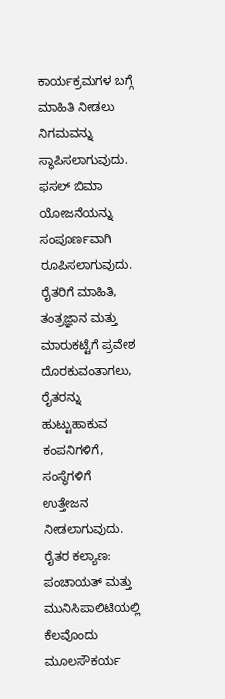ಕಾರ್ಯಕ್ರಮಗಳ ಬಗ್ಗೆ ಮಾಹಿತಿ ನೀಡಲು ನಿಗಮವನ್ನು ಸ್ಥಾಪಿಸಲಾಗುವುದು. ಫಸಲ್ ಬಿಮಾ ಯೋಜನೆಯನ್ನು ಸಂಪೂರ್ಣವಾಗಿ ರೂಪಿಸಲಾಗುವುದು. ರೈತರಿಗೆ ಮಾಹಿತಿ, ತಂತ್ರಜ್ಞಾನ ಮತ್ತು ಮಾರುಕಟ್ಟೆಗೆ ಪ್ರವೇಶ ದೊರಕುವಂತಾಗಲು, ರೈತರನ್ನು ಹುಟ್ಟುಹಾಕುವ ಕಂಪನಿಗಳಿಗೆ, ಸಂಸ್ಥೆಗಳಿಗೆ ಉತ್ತೇಜನ ನೀಡಲಾಗುವುದು.
ರೈತರ ಕಲ್ಯಾಣ:
ಪಂಚಾಯತ್ ಮತ್ತು ಮುನಿಸಿಪಾಲಿಟಿಯಲ್ಲಿ ಕೆಲವೊಂದು ಮೂಲಸೌಕರ್ಯ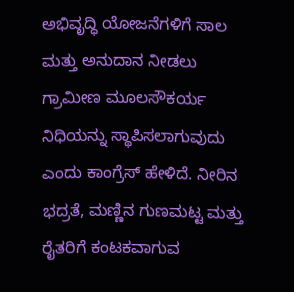ಅಭಿವೃದ್ಧಿ ಯೋಜನೆಗಳಿಗೆ ಸಾಲ ಮತ್ತು ಅನುದಾನ ನೀಡಲು ಗ್ರಾಮೀಣ ಮೂಲಸೌಕರ್ಯ ನಿಧಿಯನ್ನು ಸ್ಥಾಪಿಸಲಾಗುವುದು ಎಂದು ಕಾಂಗ್ರೆಸ್ ಹೇಳಿದೆ. ನೀರಿನ ಭದ್ರತೆ, ಮಣ್ಣಿನ ಗುಣಮಟ್ಟ ಮತ್ತು ರೈತರಿಗೆ ಕಂಟಕವಾಗುವ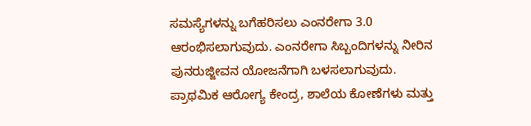ಸಮಸ್ಯೆಗಳನ್ನು ಬಗೆಹರಿಸಲು ಎಂನರೇಗಾ 3.0 ಆರಂಭಿಸಲಾಗುವುದು. ಎಂನರೇಗಾ ಸಿಬ್ಬಂದಿಗಳನ್ನು ನೀರಿನ ಪುನರುಜ್ಜೀವನ ಯೋಜನೆಗಾಗಿ ಬಳಸಲಾಗುವುದು. ಪ್ರಾಥಮಿಕ ಆರೋಗ್ಯ ಕೇಂದ್ರ, ಶಾಲೆಯ ಕೋಣೆಗಳು ಮತ್ತು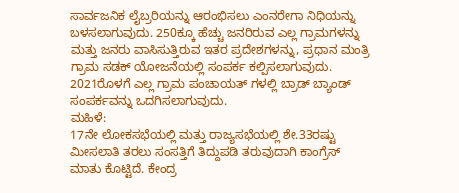ಸಾರ್ವಜನಿಕ ಲೈಬ್ರರಿಯನ್ನು ಆರಂಭಿಸಲು ಎಂನರೇಗಾ ನಿಧಿಯನ್ನು ಬಳಸಲಾಗುವುದು. 250ಕ್ಕೂ ಹೆಚ್ಚು ಜನರಿರುವ ಎಲ್ಲ ಗ್ರಾಮಗಳನ್ನು ಮತ್ತು ಜನರು ವಾಸಿಸುತ್ತಿರುವ ಇತರ ಪ್ರದೇಶಗಳನ್ನು, ಪ್ರಧಾನ ಮಂತ್ರಿ ಗ್ರಾಮ ಸಡಕ್ ಯೋಜನೆಯಲ್ಲಿ ಸಂಪರ್ಕ ಕಲ್ಪಿಸಲಾಗುವುದು. 2021ರೊಳಗೆ ಎಲ್ಲ ಗ್ರಾಮ ಪಂಚಾಯತ್ ಗಳಲ್ಲಿ ಬ್ರಾಡ್ ಬ್ಯಾಂಡ್ ಸಂಪರ್ಕವನ್ನು ಒದಗಿಸಲಾಗುವುದು.
ಮಹಿಳೆ:
17ನೇ ಲೋಕಸಭೆಯಲ್ಲಿ ಮತ್ತು ರಾಜ್ಯಸಭೆಯಲ್ಲಿ ಶೇ.33ರಷ್ಟು ಮೀಸಲಾತಿ ತರಲು ಸಂಸತ್ತಿಗೆ ತಿದ್ದುಪಡಿ ತರುವುದಾಗಿ ಕಾಂಗ್ರೆಸ್ ಮಾತು ಕೊಟ್ಟಿದೆ. ಕೇಂದ್ರ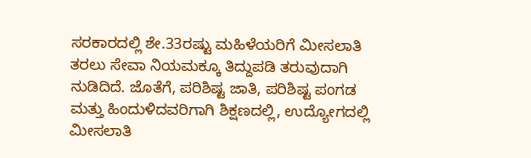ಸರಕಾರದಲ್ಲಿ ಶೇ.33ರಷ್ಟು ಮಹಿಳೆಯರಿಗೆ ಮೀಸಲಾತಿ ತರಲು ಸೇವಾ ನಿಯಮಕ್ಕೂ ತಿದ್ದುಪಡಿ ತರುವುದಾಗಿ ನುಡಿದಿದೆ. ಜೊತೆಗೆ, ಪರಿಶಿಷ್ಟ ಜಾತಿ, ಪರಿಶಿಷ್ಟ ಪಂಗಡ ಮತ್ತು ಹಿಂದುಳಿದವರಿಗಾಗಿ ಶಿಕ್ಷಣದಲ್ಲಿ, ಉದ್ಯೋಗದಲ್ಲಿ ಮೀಸಲಾತಿ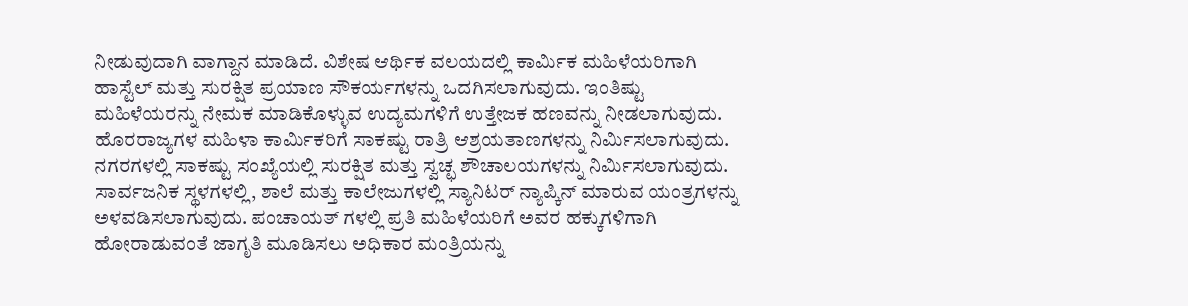ನೀಡುವುದಾಗಿ ವಾಗ್ದಾನ ಮಾಡಿದೆ. ವಿಶೇಷ ಆರ್ಥಿಕ ವಲಯದಲ್ಲಿ ಕಾರ್ಮಿಕ ಮಹಿಳೆಯರಿಗಾಗಿ ಹಾಸ್ಟೆಲ್ ಮತ್ತು ಸುರಕ್ಷಿತ ಪ್ರಯಾಣ ಸೌಕರ್ಯಗಳನ್ನು ಒದಗಿಸಲಾಗುವುದು. ಇಂತಿಷ್ಟು ಮಹಿಳೆಯರನ್ನು ನೇಮಕ ಮಾಡಿಕೊಳ್ಳುವ ಉದ್ಯಮಗಳಿಗೆ ಉತ್ತೇಜಕ ಹಣವನ್ನು ನೀಡಲಾಗುವುದು. ಹೊರರಾಜ್ಯಗಳ ಮಹಿಳಾ ಕಾರ್ಮಿಕರಿಗೆ ಸಾಕಷ್ಟು ರಾತ್ರಿ ಆಶ್ರಯತಾಣಗಳನ್ನು ನಿರ್ಮಿಸಲಾಗುವುದು. ನಗರಗಳಲ್ಲಿ ಸಾಕಷ್ಟು ಸಂಖ್ಯೆಯಲ್ಲಿ ಸುರಕ್ಷಿತ ಮತ್ತು ಸ್ವಚ್ಛ ಶೌಚಾಲಯಗಳನ್ನು ನಿರ್ಮಿಸಲಾಗುವುದು. ಸಾರ್ವಜನಿಕ ಸ್ಥಳಗಳಲ್ಲಿ, ಶಾಲೆ ಮತ್ತು ಕಾಲೇಜುಗಳಲ್ಲಿ ಸ್ಯಾನಿಟರ್ ನ್ಯಾಪ್ಕಿನ್ ಮಾರುವ ಯಂತ್ರಗಳನ್ನು ಅಳವಡಿಸಲಾಗುವುದು. ಪಂಚಾಯತ್ ಗಳಲ್ಲಿ ಪ್ರತಿ ಮಹಿಳೆಯರಿಗೆ ಅವರ ಹಕ್ಕುಗಳಿಗಾಗಿ ಹೋರಾಡುವಂತೆ ಜಾಗೃತಿ ಮೂಡಿಸಲು ಅಧಿಕಾರ ಮಂತ್ರಿಯನ್ನು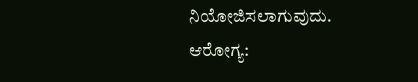ನಿಯೋಜಿಸಲಾಗುವುದು.
ಆರೋಗ್ಯ: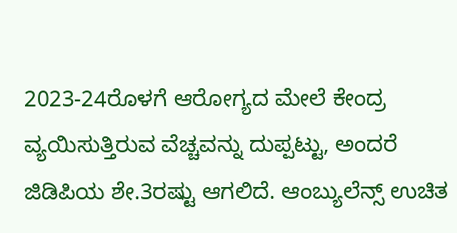2023-24ರೊಳಗೆ ಆರೋಗ್ಯದ ಮೇಲೆ ಕೇಂದ್ರ ವ್ಯಯಿಸುತ್ತಿರುವ ವೆಚ್ಚವನ್ನು ದುಪ್ಪಟ್ಟು, ಅಂದರೆ ಜಿಡಿಪಿಯ ಶೇ.3ರಷ್ಟು ಆಗಲಿದೆ. ಆಂಬ್ಯುಲೆನ್ಸ್ ಉಚಿತ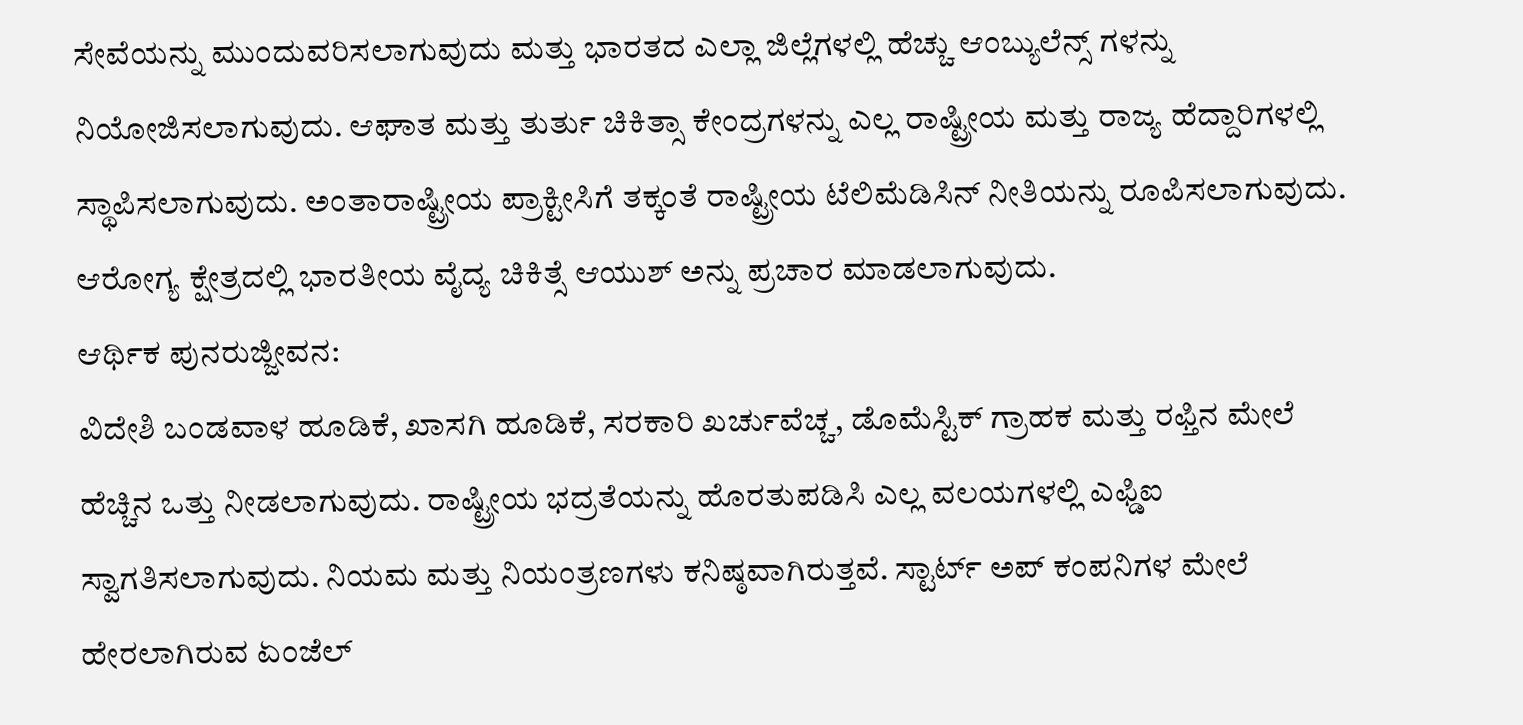ಸೇವೆಯನ್ನು ಮುಂದುವರಿಸಲಾಗುವುದು ಮತ್ತು ಭಾರತದ ಎಲ್ಲಾ ಜಿಲ್ಲೆಗಳಲ್ಲಿ ಹೆಚ್ಚು ಆಂಬ್ಯುಲೆನ್ಸ್ ಗಳನ್ನು ನಿಯೋಜಿಸಲಾಗುವುದು. ಆಘಾತ ಮತ್ತು ತುರ್ತು ಚಿಕಿತ್ಸಾ ಕೇಂದ್ರಗಳನ್ನು ಎಲ್ಲ ರಾಷ್ಟ್ರೀಯ ಮತ್ತು ರಾಜ್ಯ ಹೆದ್ದಾರಿಗಳಲ್ಲಿ ಸ್ಥಾಪಿಸಲಾಗುವುದು. ಅಂತಾರಾಷ್ಟ್ರೀಯ ಪ್ರಾಕ್ಟೀಸಿಗೆ ತಕ್ಕಂತೆ ರಾಷ್ಟ್ರೀಯ ಟೆಲಿಮೆಡಿಸಿನ್ ನೀತಿಯನ್ನು ರೂಪಿಸಲಾಗುವುದು. ಆರೋಗ್ಯ ಕ್ಷೇತ್ರದಲ್ಲಿ ಭಾರತೀಯ ವೈದ್ಯ ಚಿಕಿತ್ಸೆ ಆಯುಶ್ ಅನ್ನು ಪ್ರಚಾರ ಮಾಡಲಾಗುವುದು.
ಆರ್ಥಿಕ ಪುನರುಜ್ಜೀವನ:
ವಿದೇಶಿ ಬಂಡವಾಳ ಹೂಡಿಕೆ, ಖಾಸಗಿ ಹೂಡಿಕೆ, ಸರಕಾರಿ ಖರ್ಚುವೆಚ್ಚ, ಡೊಮೆಸ್ಟಿಕ್ ಗ್ರಾಹಕ ಮತ್ತು ರಫ್ತಿನ ಮೇಲೆ ಹೆಚ್ಚಿನ ಒತ್ತು ನೀಡಲಾಗುವುದು. ರಾಷ್ಟ್ರೀಯ ಭದ್ರತೆಯನ್ನು ಹೊರತುಪಡಿಸಿ ಎಲ್ಲ ವಲಯಗಳಲ್ಲಿ ಎಫ್ಡಿಐ ಸ್ವಾಗತಿಸಲಾಗುವುದು. ನಿಯಮ ಮತ್ತು ನಿಯಂತ್ರಣಗಳು ಕನಿಷ್ಠವಾಗಿರುತ್ತವೆ. ಸ್ಟಾರ್ಟ್ ಅಪ್ ಕಂಪನಿಗಳ ಮೇಲೆ ಹೇರಲಾಗಿರುವ ಏಂಜೆಲ್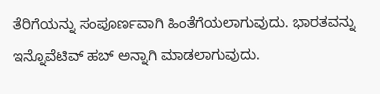ತೆರಿಗೆಯನ್ನು ಸಂಪೂರ್ಣವಾಗಿ ಹಿಂತೆಗೆಯಲಾಗುವುದು. ಭಾರತವನ್ನು ಇನ್ನೊವೆಟಿವ್ ಹಬ್ ಅನ್ನಾಗಿ ಮಾಡಲಾಗುವುದು.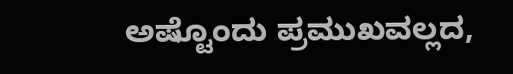ಅಷ್ಟೊಂದು ಪ್ರಮುಖವಲ್ಲದ,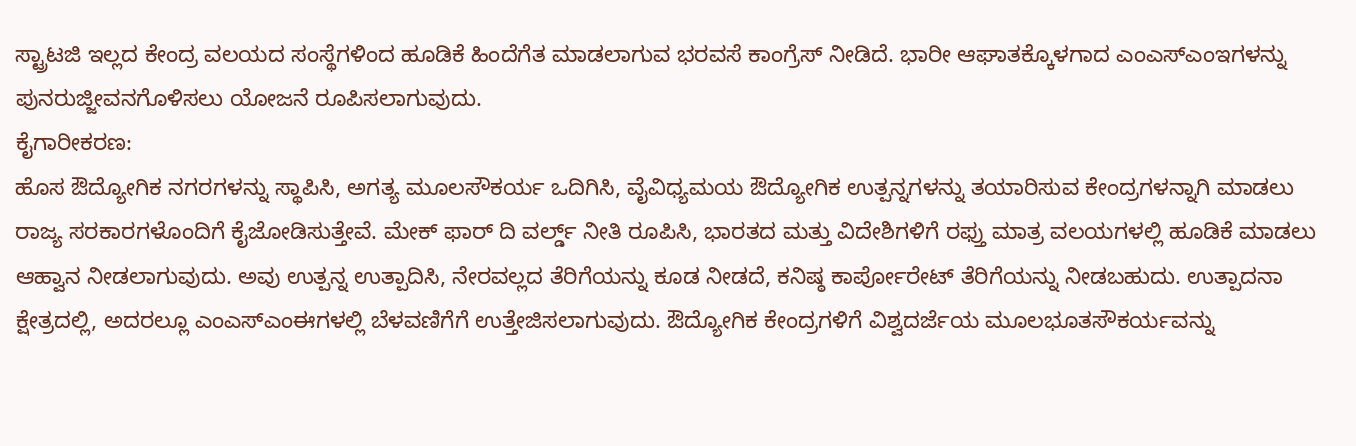ಸ್ಟ್ರಾಟಜಿ ಇಲ್ಲದ ಕೇಂದ್ರ ವಲಯದ ಸಂಸ್ಥೆಗಳಿಂದ ಹೂಡಿಕೆ ಹಿಂದೆಗೆತ ಮಾಡಲಾಗುವ ಭರವಸೆ ಕಾಂಗ್ರೆಸ್ ನೀಡಿದೆ. ಭಾರೀ ಆಘಾತಕ್ಕೊಳಗಾದ ಎಂಎಸ್ಎಂಇಗಳನ್ನು ಪುನರುಜ್ಜೀವನಗೊಳಿಸಲು ಯೋಜನೆ ರೂಪಿಸಲಾಗುವುದು.
ಕೈಗಾರೀಕರಣ:
ಹೊಸ ಔದ್ಯೋಗಿಕ ನಗರಗಳನ್ನು ಸ್ಥಾಪಿಸಿ, ಅಗತ್ಯ ಮೂಲಸೌಕರ್ಯ ಒದಿಗಿಸಿ, ವೈವಿಧ್ಯಮಯ ಔದ್ಯೋಗಿಕ ಉತ್ಪನ್ನಗಳನ್ನು ತಯಾರಿಸುವ ಕೇಂದ್ರಗಳನ್ನಾಗಿ ಮಾಡಲು ರಾಜ್ಯ ಸರಕಾರಗಳೊಂದಿಗೆ ಕೈಜೋಡಿಸುತ್ತೇವೆ. ಮೇಕ್ ಫಾರ್ ದಿ ವರ್ಲ್ಡ್ ನೀತಿ ರೂಪಿಸಿ, ಭಾರತದ ಮತ್ತು ವಿದೇಶಿಗಳಿಗೆ ರಫ್ತು ಮಾತ್ರ ವಲಯಗಳಲ್ಲಿ ಹೂಡಿಕೆ ಮಾಡಲು ಆಹ್ವಾನ ನೀಡಲಾಗುವುದು. ಅವು ಉತ್ಪನ್ನ ಉತ್ಪಾದಿಸಿ, ನೇರವಲ್ಲದ ತೆರಿಗೆಯನ್ನು ಕೂಡ ನೀಡದೆ, ಕನಿಷ್ಠ ಕಾರ್ಪೋರೇಟ್ ತೆರಿಗೆಯನ್ನು ನೀಡಬಹುದು. ಉತ್ಪಾದನಾ ಕ್ಷೇತ್ರದಲ್ಲಿ, ಅದರಲ್ಲೂ ಎಂಎಸ್ಎಂಈಗಳಲ್ಲಿ ಬೆಳವಣಿಗೆಗೆ ಉತ್ತೇಜಿಸಲಾಗುವುದು. ಔದ್ಯೋಗಿಕ ಕೇಂದ್ರಗಳಿಗೆ ವಿಶ್ವದರ್ಜೆಯ ಮೂಲಭೂತಸೌಕರ್ಯವನ್ನು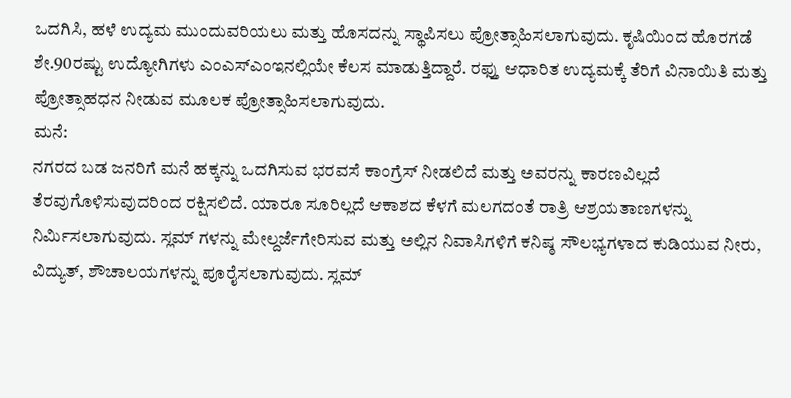ಒದಗಿಸಿ, ಹಳೆ ಉದ್ಯಮ ಮುಂದುವರಿಯಲು ಮತ್ತು ಹೊಸದನ್ನು ಸ್ಥಾಪಿಸಲು ಪ್ರೋತ್ಸಾಹಿಸಲಾಗುವುದು. ಕೃಷಿಯಿಂದ ಹೊರಗಡೆ ಶೇ.90ರಷ್ಟು ಉದ್ಯೋಗಿಗಳು ಎಂಎಸ್ಎಂಇನಲ್ಲಿಯೇ ಕೆಲಸ ಮಾಡುತ್ತಿದ್ದಾರೆ. ರಫ್ತು ಆಧಾರಿತ ಉದ್ಯಮಕ್ಕೆ ತೆರಿಗೆ ವಿನಾಯಿತಿ ಮತ್ತು ಪ್ರೋತ್ಸಾಹಧನ ನೀಡುವ ಮೂಲಕ ಪ್ರೋತ್ಸಾಹಿಸಲಾಗುವುದು.
ಮನೆ:
ನಗರದ ಬಡ ಜನರಿಗೆ ಮನೆ ಹಕ್ಕನ್ನು ಒದಗಿಸುವ ಭರವಸೆ ಕಾಂಗ್ರೆಸ್ ನೀಡಲಿದೆ ಮತ್ತು ಅವರನ್ನು ಕಾರಣವಿಲ್ಲದೆ ತೆರವುಗೊಳಿಸುವುದರಿಂದ ರಕ್ಷಿಸಲಿದೆ. ಯಾರೂ ಸೂರಿಲ್ಲದೆ ಆಕಾಶದ ಕೆಳಗೆ ಮಲಗದಂತೆ ರಾತ್ರಿ ಆಶ್ರಯತಾಣಗಳನ್ನು ನಿರ್ಮಿಸಲಾಗುವುದು. ಸ್ಲಮ್ ಗಳನ್ನು ಮೇಲ್ದರ್ಜೆಗೇರಿಸುವ ಮತ್ತು ಅಲ್ಲಿನ ನಿವಾಸಿಗಳಿಗೆ ಕನಿಷ್ಠ ಸೌಲಭ್ಯಗಳಾದ ಕುಡಿಯುವ ನೀರು, ವಿದ್ಯುತ್, ಶೌಚಾಲಯಗಳನ್ನು ಪೂರೈಸಲಾಗುವುದು. ಸ್ಲಮ್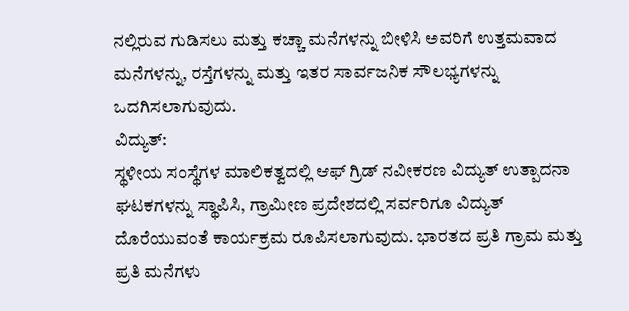ನಲ್ಲಿರುವ ಗುಡಿಸಲು ಮತ್ತು ಕಚ್ಚಾ ಮನೆಗಳನ್ನು ಬೀಳಿಸಿ ಅವರಿಗೆ ಉತ್ತಮವಾದ ಮನೆಗಳನ್ನು, ರಸ್ತೆಗಳನ್ನು ಮತ್ತು ಇತರ ಸಾರ್ವಜನಿಕ ಸೌಲಭ್ಯಗಳನ್ನು ಒದಗಿಸಲಾಗುವುದು.
ವಿದ್ಯುತ್:
ಸ್ಥಳೀಯ ಸಂಸ್ಥೆಗಳ ಮಾಲಿಕತ್ವದಲ್ಲಿ ಆಫ್ ಗ್ರಿಡ್ ನವೀಕರಣ ವಿದ್ಯುತ್ ಉತ್ಪಾದನಾ ಘಟಕಗಳನ್ನು ಸ್ಥಾಪಿಸಿ, ಗ್ರಾಮೀಣ ಪ್ರದೇಶದಲ್ಲಿ ಸರ್ವರಿಗೂ ವಿದ್ಯುತ್ ದೊರೆಯುವಂತೆ ಕಾರ್ಯಕ್ರಮ ರೂಪಿಸಲಾಗುವುದು. ಭಾರತದ ಪ್ರತಿ ಗ್ರಾಮ ಮತ್ತು ಪ್ರತಿ ಮನೆಗಳು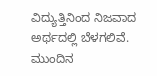ವಿದ್ಯುತ್ತಿನಿಂದ ನಿಜವಾದ ಅರ್ಥದಲ್ಲಿ ಬೆಳಗಲಿವೆ. ಮುಂದಿನ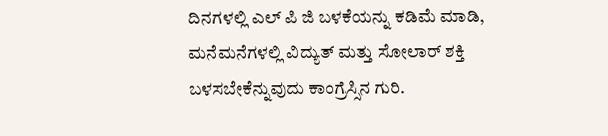ದಿನಗಳಲ್ಲಿ ಎಲ್ ಪಿ ಜಿ ಬಳಕೆಯನ್ನು ಕಡಿಮೆ ಮಾಡಿ, ಮನೆಮನೆಗಳಲ್ಲಿ ವಿದ್ಯುತ್ ಮತ್ತು ಸೋಲಾರ್ ಶಕ್ತಿ ಬಳಸಬೇಕೆನ್ನುವುದು ಕಾಂಗ್ರೆಸ್ಸಿನ ಗುರಿ.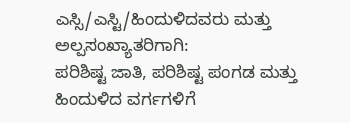ಎಸ್ಸಿ/ಎಸ್ಟಿ/ಹಿಂದುಳಿದವರು ಮತ್ತು ಅಲ್ಪಸಂಖ್ಯಾತರಿಗಾಗಿ:
ಪರಿಶಿಷ್ಟ ಜಾತಿ, ಪರಿಶಿಷ್ಟ ಪಂಗಡ ಮತ್ತು ಹಿಂದುಳಿದ ವರ್ಗಗಳಿಗೆ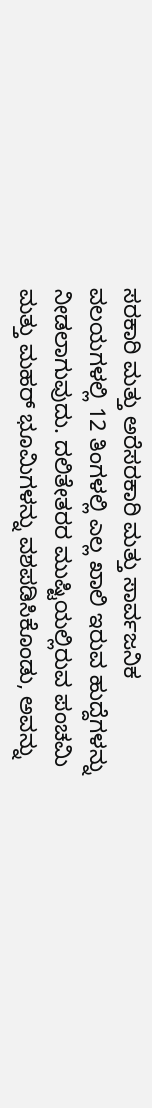ಸರಕಾರಿ ಮತ್ತು ಅರೆಸರಕಾರಿ ಮತ್ತು ಸಾರ್ವಜನಿಕ ವಲಯಗಳಲ್ಲಿ 12 ತಿಂಗಳಲ್ಲಿ ಎಲ್ಲ ಖಾಲಿ ಇರುವ ಹುದ್ದೆಗಳನ್ನು ನೀಡಲಾಗುವುದು. ದಲಿತೇತರರ ಮುಷ್ಟಿಯಲ್ಲಿರುವ ಪಂಚಮಿ ಮತ್ತು ಮಹರ್ ಭೂಮಿಗಳನ್ನು ವಶಪಡಿಸಿಕೊಂಡು, ಅವನ್ನು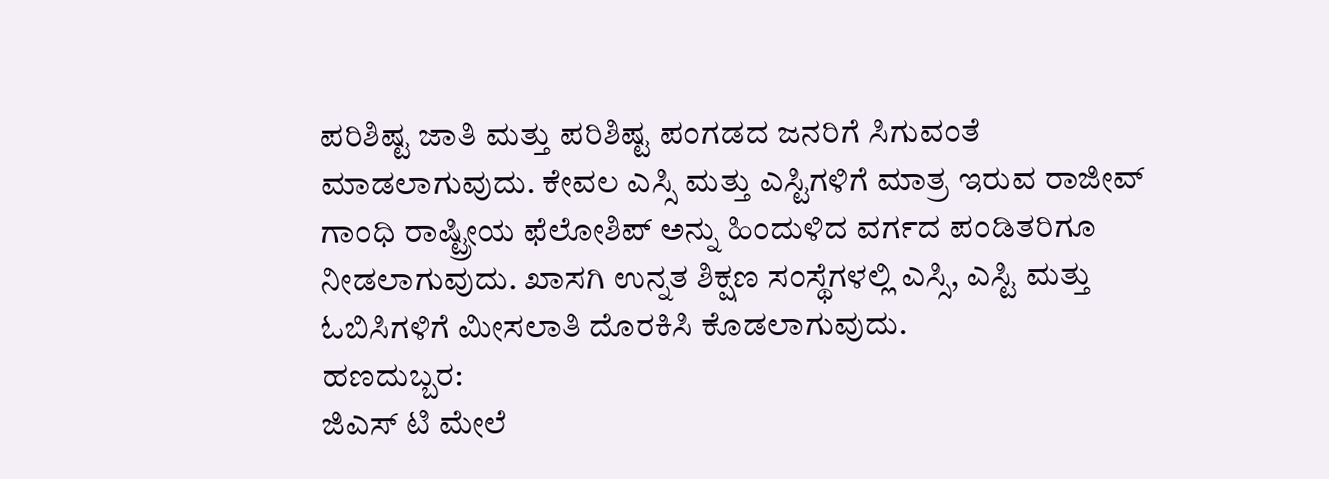ಪರಿಶಿಷ್ಟ ಜಾತಿ ಮತ್ತು ಪರಿಶಿಷ್ಟ ಪಂಗಡದ ಜನರಿಗೆ ಸಿಗುವಂತೆ ಮಾಡಲಾಗುವುದು. ಕೇವಲ ಎಸ್ಸಿ ಮತ್ತು ಎಸ್ಟಿಗಳಿಗೆ ಮಾತ್ರ ಇರುವ ರಾಜೀವ್ ಗಾಂಧಿ ರಾಷ್ಟ್ರೀಯ ಫೆಲೋಶಿಪ್ ಅನ್ನು ಹಿಂದುಳಿದ ವರ್ಗದ ಪಂಡಿತರಿಗೂ ನೀಡಲಾಗುವುದು. ಖಾಸಗಿ ಉನ್ನತ ಶಿಕ್ಷಣ ಸಂಸ್ಥೆಗಳಲ್ಲಿ ಎಸ್ಸಿ, ಎಸ್ಟಿ ಮತ್ತು ಓಬಿಸಿಗಳಿಗೆ ಮೀಸಲಾತಿ ದೊರಕಿಸಿ ಕೊಡಲಾಗುವುದು.
ಹಣದುಬ್ಬರ:
ಜಿಎಸ್ ಟಿ ಮೇಲೆ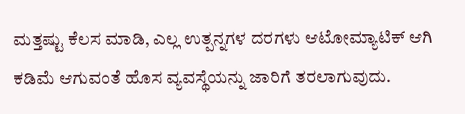ಮತ್ತಷ್ಟು ಕೆಲಸ ಮಾಡಿ, ಎಲ್ಲ ಉತ್ಪನ್ನಗಳ ದರಗಳು ಆಟೋಮ್ಯಾಟಿಕ್ ಆಗಿ ಕಡಿಮೆ ಆಗುವಂತೆ ಹೊಸ ವ್ಯವಸ್ಥೆಯನ್ನು ಜಾರಿಗೆ ತರಲಾಗುವುದು.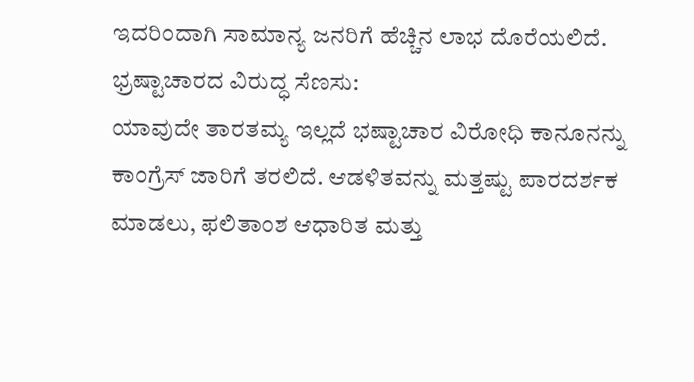ಇದರಿಂದಾಗಿ ಸಾಮಾನ್ಯ ಜನರಿಗೆ ಹೆಚ್ಚಿನ ಲಾಭ ದೊರೆಯಲಿದೆ.
ಭ್ರಷ್ಟಾಚಾರದ ವಿರುದ್ಧ ಸೆಣಸು:
ಯಾವುದೇ ತಾರತಮ್ಯ ಇಲ್ಲದೆ ಭಷ್ಟಾಚಾರ ವಿರೋಧಿ ಕಾನೂನನ್ನು ಕಾಂಗ್ರೆಸ್ ಜಾರಿಗೆ ತರಲಿದೆ. ಆಡಳಿತವನ್ನು ಮತ್ತಷ್ಟು ಪಾರದರ್ಶಕ ಮಾಡಲು, ಫಲಿತಾಂಶ ಆಧಾರಿತ ಮತ್ತು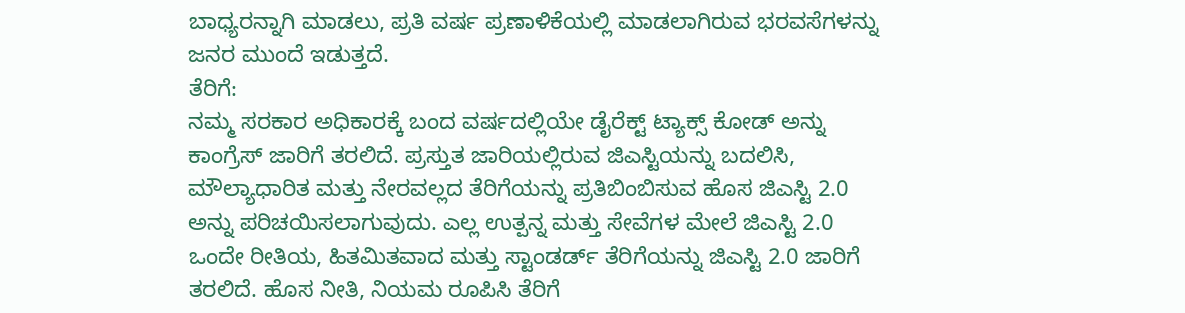ಬಾಧ್ಯರನ್ನಾಗಿ ಮಾಡಲು, ಪ್ರತಿ ವರ್ಷ ಪ್ರಣಾಳಿಕೆಯಲ್ಲಿ ಮಾಡಲಾಗಿರುವ ಭರವಸೆಗಳನ್ನು ಜನರ ಮುಂದೆ ಇಡುತ್ತದೆ.
ತೆರಿಗೆ:
ನಮ್ಮ ಸರಕಾರ ಅಧಿಕಾರಕ್ಕೆ ಬಂದ ವರ್ಷದಲ್ಲಿಯೇ ಡೈರೆಕ್ಟ್ ಟ್ಯಾಕ್ಸ್ ಕೋಡ್ ಅನ್ನು ಕಾಂಗ್ರೆಸ್ ಜಾರಿಗೆ ತರಲಿದೆ. ಪ್ರಸ್ತುತ ಜಾರಿಯಲ್ಲಿರುವ ಜಿಎಸ್ಟಿಯನ್ನು ಬದಲಿಸಿ, ಮೌಲ್ಯಾಧಾರಿತ ಮತ್ತು ನೇರವಲ್ಲದ ತೆರಿಗೆಯನ್ನು ಪ್ರತಿಬಿಂಬಿಸುವ ಹೊಸ ಜಿಎಸ್ಟಿ 2.0 ಅನ್ನು ಪರಿಚಯಿಸಲಾಗುವುದು. ಎಲ್ಲ ಉತ್ಪನ್ನ ಮತ್ತು ಸೇವೆಗಳ ಮೇಲೆ ಜಿಎಸ್ಟಿ 2.0 ಒಂದೇ ರೀತಿಯ, ಹಿತಮಿತವಾದ ಮತ್ತು ಸ್ಟಾಂಡರ್ಡ್ ತೆರಿಗೆಯನ್ನು ಜಿಎಸ್ಟಿ 2.0 ಜಾರಿಗೆ ತರಲಿದೆ. ಹೊಸ ನೀತಿ, ನಿಯಮ ರೂಪಿಸಿ ತೆರಿಗೆ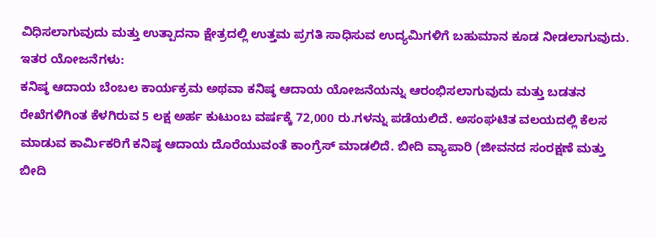ವಿಧಿಸಲಾಗುವುದು ಮತ್ತು ಉತ್ಪಾದನಾ ಕ್ಷೇತ್ರದಲ್ಲಿ ಉತ್ತಮ ಪ್ರಗತಿ ಸಾಧಿಸುವ ಉದ್ಯಮಿಗಳಿಗೆ ಬಹುಮಾನ ಕೂಡ ನೀಡಲಾಗುವುದು.
ಇತರ ಯೋಜನೆಗಳು:
ಕನಿಷ್ಠ ಆದಾಯ ಬೆಂಬಲ ಕಾರ್ಯಕ್ರಮ ಅಥವಾ ಕನಿಷ್ಠ ಆದಾಯ ಯೋಜನೆಯನ್ನು ಆರಂಭಿಸಲಾಗುವುದು ಮತ್ತು ಬಡತನ ರೇಖೆಗಳಿಗಿಂತ ಕೆಳಗಿರುವ 5 ಲಕ್ಷ ಅರ್ಹ ಕುಟುಂಬ ವರ್ಷಕ್ಕೆ 72,000 ರು.ಗಳನ್ನು ಪಡೆಯಲಿದೆ. ಅಸಂಘಟಿತ ವಲಯದಲ್ಲಿ ಕೆಲಸ ಮಾಡುವ ಕಾರ್ಮಿಕರಿಗೆ ಕನಿಷ್ಠ ಆದಾಯ ದೊರೆಯುವಂತೆ ಕಾಂಗ್ರೆಸ್ ಮಾಡಲಿದೆ. ಬೀದಿ ವ್ಯಾಪಾರಿ (ಜೀವನದ ಸಂರಕ್ಷಣೆ ಮತ್ತು ಬೀದಿ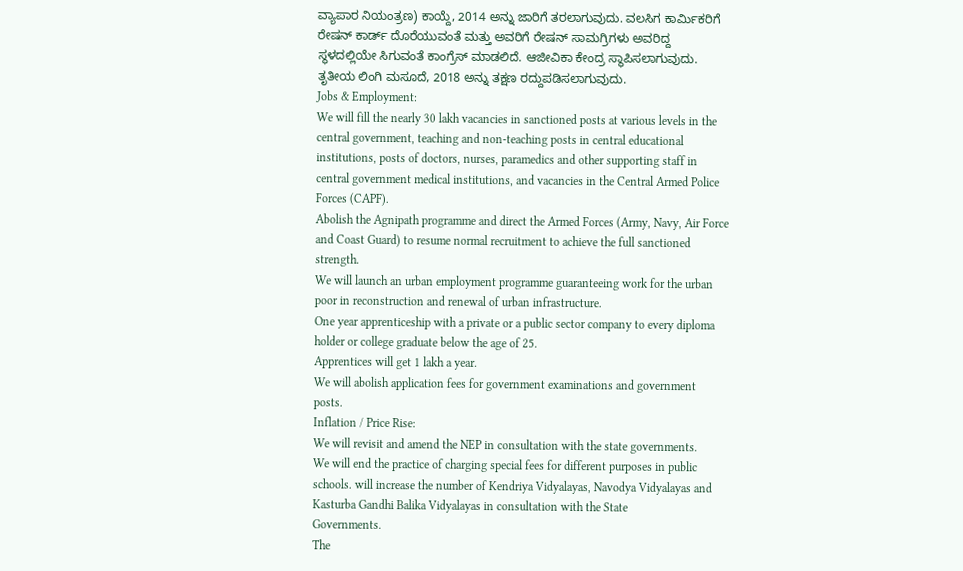ವ್ಯಾಪಾರ ನಿಯಂತ್ರಣ) ಕಾಯ್ದೆ, 2014 ಅನ್ನು ಜಾರಿಗೆ ತರಲಾಗುವುದು. ವಲಸಿಗ ಕಾರ್ಮಿಕರಿಗೆ ರೇಷನ್ ಕಾರ್ಡ್ ದೊರೆಯುವಂತೆ ಮತ್ತು ಅವರಿಗೆ ರೇಷನ್ ಸಾಮಗ್ರಿಗಳು ಅವರಿದ್ದ ಸ್ಥಳದಲ್ಲಿಯೇ ಸಿಗುವಂತೆ ಕಾಂಗ್ರೆಸ್ ಮಾಡಲಿದೆ. ಆಜೀವಿಕಾ ಕೇಂದ್ರ ಸ್ಥಾಪಿಸಲಾಗುವುದು. ತೃತೀಯ ಲಿಂಗಿ ಮಸೂದೆ, 2018 ಅನ್ನು ತಕ್ಷಣ ರದ್ದುಪಡಿಸಲಾಗುವುದು.
Jobs & Employment:
We will fill the nearly 30 lakh vacancies in sanctioned posts at various levels in the central government, teaching and non-teaching posts in central educational institutions, posts of doctors, nurses, paramedics and other supporting staff in central government medical institutions, and vacancies in the Central Armed Police Forces (CAPF).
Abolish the Agnipath programme and direct the Armed Forces (Army, Navy, Air Force and Coast Guard) to resume normal recruitment to achieve the full sanctioned strength.
We will launch an urban employment programme guaranteeing work for the urban poor in reconstruction and renewal of urban infrastructure.
One year apprenticeship with a private or a public sector company to every diploma holder or college graduate below the age of 25.
Apprentices will get 1 lakh a year.
We will abolish application fees for government examinations and government posts.
Inflation / Price Rise:
We will revisit and amend the NEP in consultation with the state governments.
We will end the practice of charging special fees for different purposes in public schools. will increase the number of Kendriya Vidyalayas, Navodya Vidyalayas and Kasturba Gandhi Balika Vidyalayas in consultation with the State
Governments.
The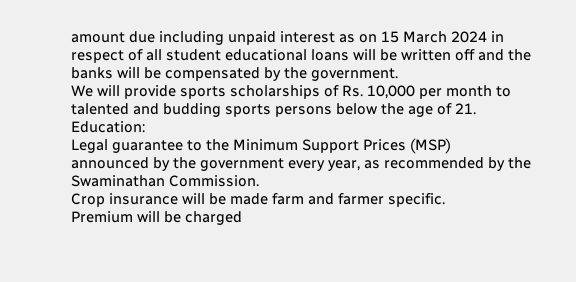amount due including unpaid interest as on 15 March 2024 in respect of all student educational loans will be written off and the banks will be compensated by the government.
We will provide sports scholarships of Rs. 10,000 per month to talented and budding sports persons below the age of 21.
Education:
Legal guarantee to the Minimum Support Prices (MSP) announced by the government every year, as recommended by the Swaminathan Commission.
Crop insurance will be made farm and farmer specific.
Premium will be charged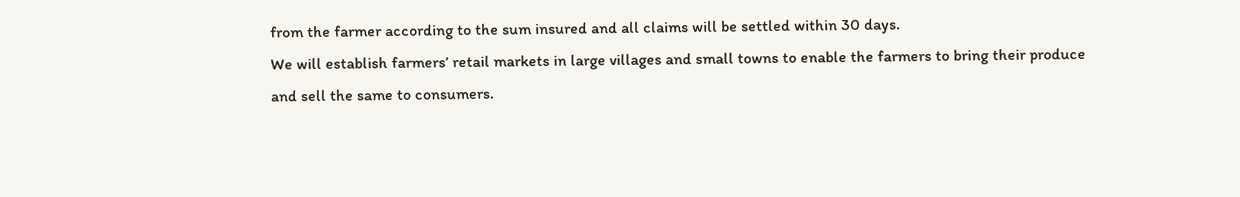from the farmer according to the sum insured and all claims will be settled within 30 days.
We will establish farmers’ retail markets in large villages and small towns to enable the farmers to bring their produce and sell the same to consumers.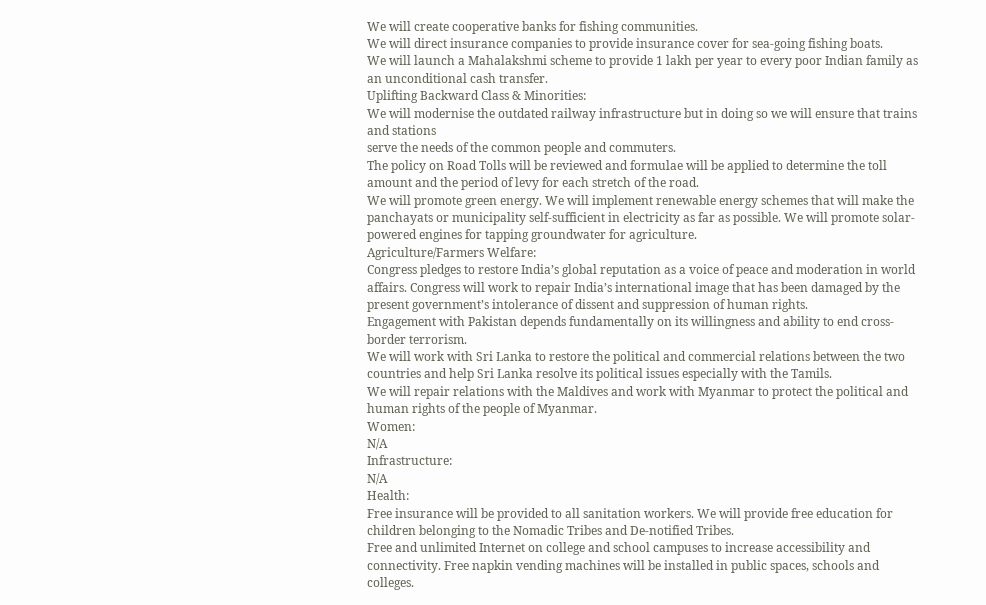We will create cooperative banks for fishing communities.
We will direct insurance companies to provide insurance cover for sea-going fishing boats.
We will launch a Mahalakshmi scheme to provide 1 lakh per year to every poor Indian family as an unconditional cash transfer.
Uplifting Backward Class & Minorities:
We will modernise the outdated railway infrastructure but in doing so we will ensure that trains and stations
serve the needs of the common people and commuters.
The policy on Road Tolls will be reviewed and formulae will be applied to determine the toll amount and the period of levy for each stretch of the road.
We will promote green energy. We will implement renewable energy schemes that will make the panchayats or municipality self-sufficient in electricity as far as possible. We will promote solar-powered engines for tapping groundwater for agriculture.
Agriculture/Farmers Welfare:
Congress pledges to restore India’s global reputation as a voice of peace and moderation in world affairs. Congress will work to repair India’s international image that has been damaged by the present government’s intolerance of dissent and suppression of human rights.
Engagement with Pakistan depends fundamentally on its willingness and ability to end cross-border terrorism.
We will work with Sri Lanka to restore the political and commercial relations between the two countries and help Sri Lanka resolve its political issues especially with the Tamils.
We will repair relations with the Maldives and work with Myanmar to protect the political and human rights of the people of Myanmar.
Women:
N/A
Infrastructure:
N/A
Health:
Free insurance will be provided to all sanitation workers. We will provide free education for children belonging to the Nomadic Tribes and De-notified Tribes.
Free and unlimited Internet on college and school campuses to increase accessibility and connectivity. Free napkin vending machines will be installed in public spaces, schools and colleges.